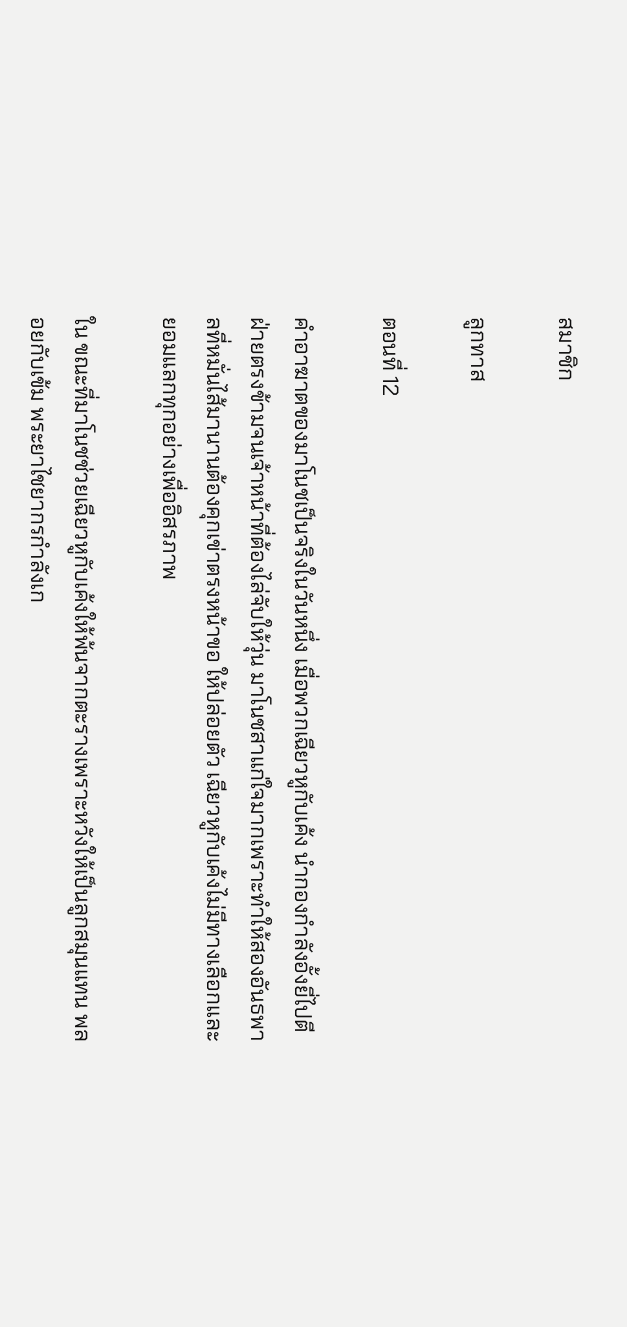สมาชิก

ลูกทาส

ตอนที่ 12

คำอาฆาตของมาโนชเป็นจริงในวันหนึ่ง เมื่อพวกเฉียวหูกับเค้ง นำกองกำลังอั้งยี่ไปตีฝ่ายตรงข้ามจนเจ้าหน้าที่ต้องไล่จับให้วุ่น มาโนชสาแก่ใจมากเพราะทำให้สองอันธพาลที่หมั่นไส้มานานต้องคุกเข่าตรงหน้าขอ ให้ปล่อยตัว เฉียวหูกับเค้งไม่มีทางเลือกและยอมแลกทุกอย่างเพื่ออิสรภาพ

ใน ขณะที่มาโนชช่วยเฉียวหูกับเค้งให้พ้นจากตะรางเพราะหวังให้เป็นลูกสมุนแทน พลอยกับเข้ม พระยาไชยากรกำลังเก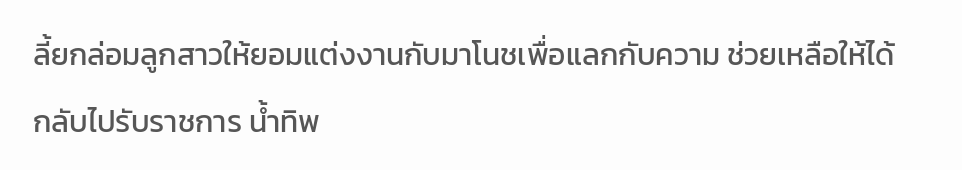ลี้ยกล่อมลูกสาวให้ยอมแต่งงานกับมาโนชเพื่อแลกกับความ ช่วยเหลือให้ได้กลับไปรับราชการ น้ำทิพ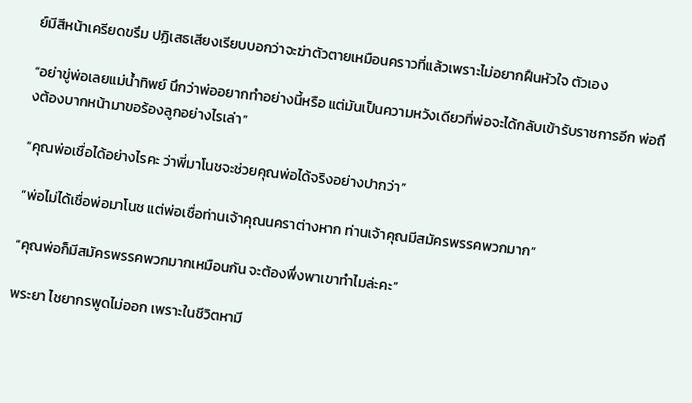ย์มีสีหน้าเครียดขรึม ปฏิเสธเสียงเรียบบอกว่าจะฆ่าตัวตายเหมือนคราวที่แล้วเพราะไม่อยากฝืนหัวใจ ตัวเอง

“อย่าขู่พ่อเลยแม่น้ำทิพย์ นึกว่าพ่ออยากทำอย่างนี้หรือ แต่มันเป็นความหวังเดียวที่พ่อจะได้กลับเข้ารับราชการอีก พ่อถึงต้องบากหน้ามาขอร้องลูกอย่างไรเล่า”

“คุณพ่อเชื่อได้อย่างไรคะ ว่าพี่มาโนชจะช่วยคุณพ่อได้จริงอย่างปากว่า”

“พ่อไม่ได้เชื่อพ่อมาโนช แต่พ่อเชื่อท่านเจ้าคุณนคราต่างหาก ท่านเจ้าคุณมีสมัครพรรคพวกมาก”

“คุณพ่อก็มีสมัครพรรคพวกมากเหมือนกัน จะต้องพึ่งพาเขาทำไมล่ะคะ”

พระยา ไชยากรพูดไม่ออก เพราะในชีวิตหามี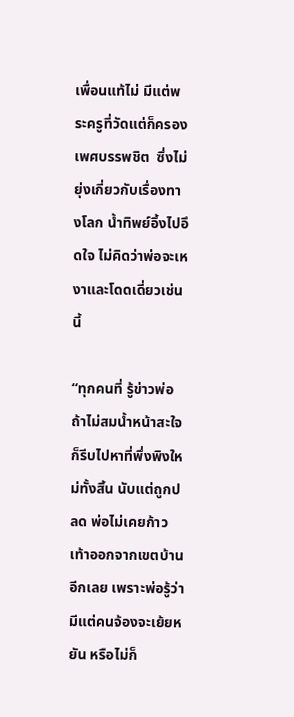เพื่อนแท้ไม่ มีแต่พระครูที่วัดแต่ก็ครองเพศบรรพชิต  ซึ่งไม่ยุ่งเกี่ยวกับเรื่องทางโลก น้ำทิพย์อึ้งไปอึดใจ ไม่คิดว่าพ่อจะเหงาและโดดเดี่ยวเช่นนี้

“ทุกคนที่ รู้ข่าวพ่อ ถ้าไม่สมน้ำหน้าสะใจ ก็รีบไปหาที่พึ่งพิงใหม่ทั้งสิ้น นับแต่ถูกปลด พ่อไม่เคยก้าวเท้าออกจากเขตบ้านอีกเลย เพราะพ่อรู้ว่ามีแต่คนจ้องจะเย้ยหยัน หรือไม่ก็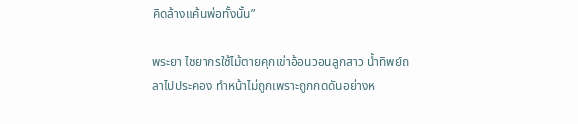คิดล้างแค้นพ่อทั้งนั้น”

พระยา ไชยากรใช้ไม้ตายคุกเข่าอ้อนวอนลูกสาว น้ำทิพย์ถลาไปประคอง ทำหน้าไม่ถูกเพราะถูกกดดันอย่างห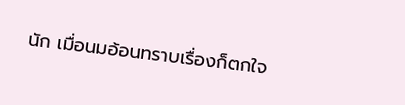นัก เมื่อนมอ้อนทราบเรื่องก็ตกใจ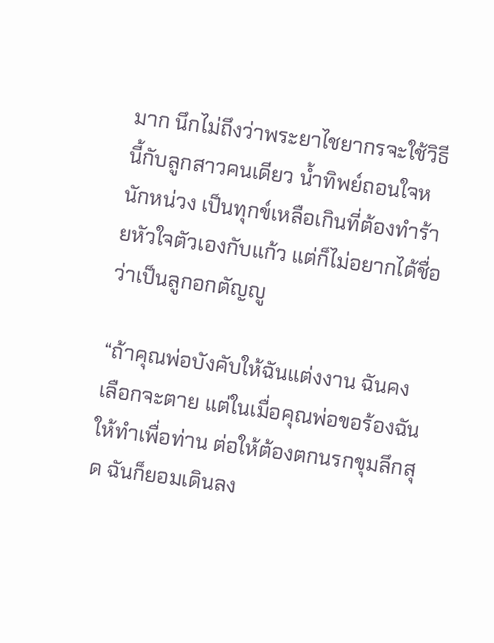มาก นึกไม่ถึงว่าพระยาไชยากรจะใช้วิธีนี้กับลูกสาวคนเดียว น้ำทิพย์ถอนใจหนักหน่วง เป็นทุกข์เหลือเกินที่ต้องทำร้ายหัวใจตัวเองกับแก้ว แต่ก็ไม่อยากได้ชื่อว่าเป็นลูกอกตัญญู

“ถ้าคุณพ่อบังคับให้ฉันแต่งงาน ฉันคงเลือกจะตาย แต่ในเมื่อคุณพ่อขอร้องฉันให้ทำเพื่อท่าน ต่อให้ต้องตกนรกขุมลึกสุด ฉันก็ยอมเดินลง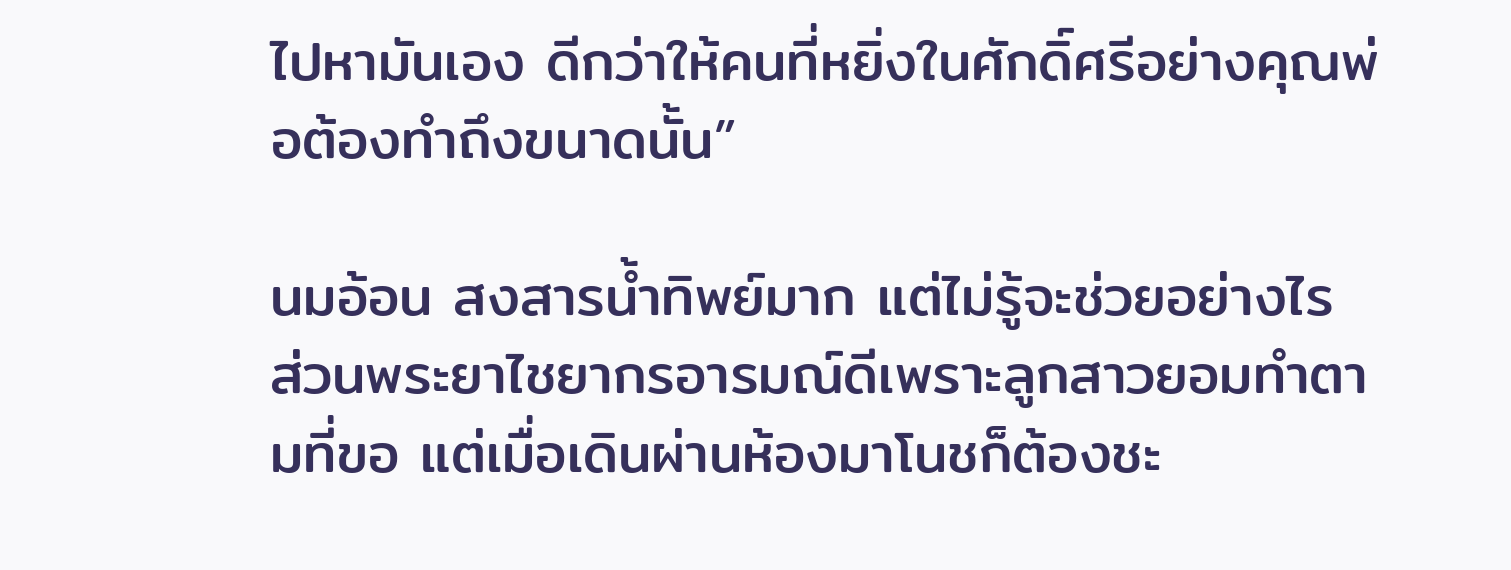ไปหามันเอง ดีกว่าให้คนที่หยิ่งในศักดิ์ศรีอย่างคุณพ่อต้องทำถึงขนาดนั้น”

นมอ้อน สงสารน้ำทิพย์มาก แต่ไม่รู้จะช่วยอย่างไร ส่วนพระยาไชยากรอารมณ์ดีเพราะลูกสาวยอมทำตามที่ขอ แต่เมื่อเดินผ่านห้องมาโนชก็ต้องชะ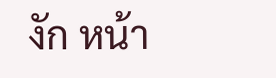งัก หน้า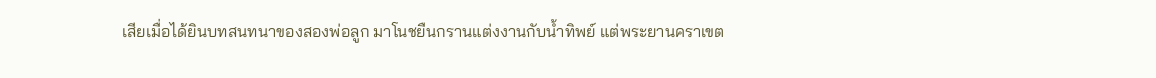เสียเมื่อได้ยินบทสนทนาของสองพ่อลูก มาโนชยืนกรานแต่งงานกับน้ำทิพย์ แต่พระยานคราเขต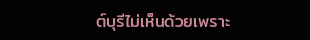ต์บุรีไม่เห็นด้วยเพราะ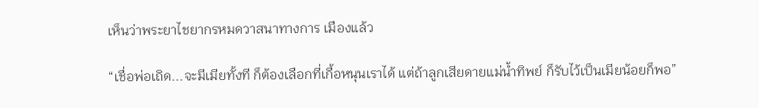เห็นว่าพระยาไชยากรหมดวาสนาทางการ เมืองแล้ว

“เชื่อพ่อเถิด...จะมีเมียทั้งที ก็ต้องเลือกที่เกื้อหนุนเราได้ แต่ถ้าลูกเสียดายแม่น้ำทิพย์ ก็รับไว้เป็นเมียน้อยก็พอ”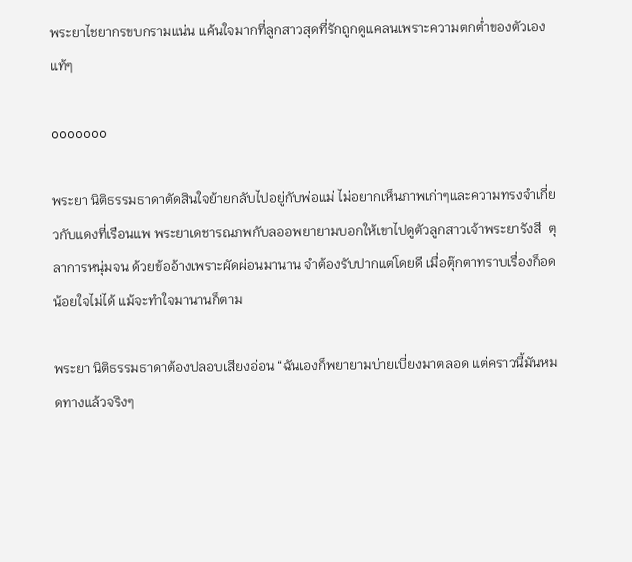พระยาไชยากรขบกรามแน่น แค้นใจมากที่ลูกสาวสุดที่รักถูกดูแคลนเพราะความตกต่ำของตัวเองแท้ๆ

ooooooo

พระยา นิติธรรมธาดาตัดสินใจย้ายกลับไปอยู่กับพ่อแม่ ไม่อยากเห็นภาพเก่าๆและความทรงจำเกี่ยวกับแดงที่เรือนแพ พระยาเดชารณภพกับลออพยายามบอกให้เขาไปดูตัวลูกสาวเจ้าพระยารังสี  ตุลาการหนุ่มจน ด้วยข้ออ้างเพราะผัดผ่อนมานาน จำต้องรับปากแต่โดยดี เมื่อตุ๊กตาทราบเรื่องก็อดน้อยใจไม่ได้ แม้จะทำใจมานานก็ตาม

พระยา นิติธรรมธาดาต้องปลอบเสียงอ่อน “ฉันเองก็พยายามบ่ายเบี่ยงมาตลอด แต่คราวนี้มันหมดทางแล้วจริงๆ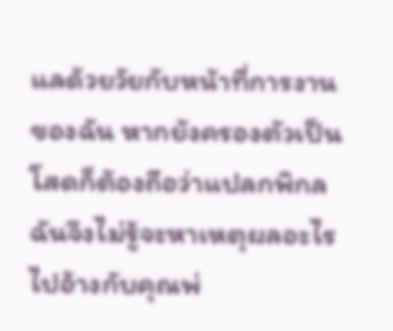แลด้วยวัยกับหน้าที่การงานของฉัน หากยังครองตัวเป็นโสดก็ต้องถือว่าแปลกพิกล ฉันจึงไม่รู้จะหาเหตุผลอะไรไปอ้างกับคุณพ่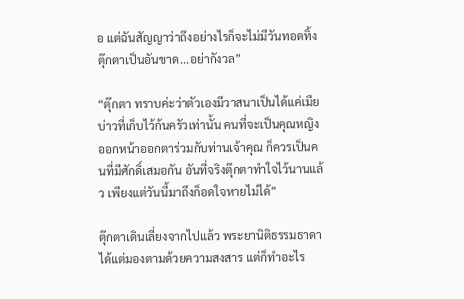อ แต่ฉันสัญญาว่าถึงอย่างไรก็จะไม่มีวันทอดทิ้งตุ๊กตาเป็นอันขาด...อย่ากังวล”

“ตุ๊กตา ทราบค่ะว่าตัวเองมีวาสนาเป็นได้แค่เมียบ่าวที่เก็บไว้ก้นครัวเท่านั้น คนที่จะเป็นคุณหญิงออกหน้าออกตาร่วมกับท่านเจ้าคุณ ก็ควรเป็นคนที่มีศักดิ์เสมอกัน อันที่จริงตุ๊กตาทำใจไว้นานแล้ว เพียงแต่วันนี้มาถึงก็อดใจหายไม่ได้”

ตุ๊กตาเดินเลี่ยงจากไปแล้ว พระยานิติธรรมธาดาได้แต่มองตามด้วยความสงสาร แต่ก็ทำอะไร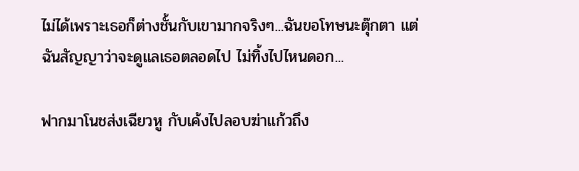ไม่ได้เพราะเธอก็ต่างชั้นกับเขามากจริงๆ...ฉันขอโทษนะตุ๊กตา แต่ฉันสัญญาว่าจะดูแลเธอตลอดไป ไม่ทิ้งไปไหนดอก...

ฟากมาโนชส่งเฉียวหู กับเค้งไปลอบฆ่าแก้วถึง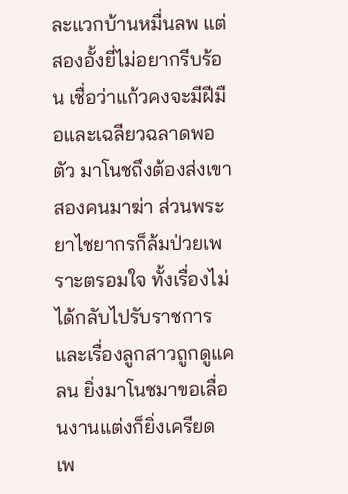ละแวกบ้านหมื่นลพ แต่สองอั้งยี่ไม่อยากรีบร้อน เชื่อว่าแก้วคงจะมีฝีมือและเฉลียวฉลาดพอตัว มาโนชถึงต้องส่งเขาสองคนมาฆ่า ส่วนพระยาไชยากรก็ล้มป่วยเพราะตรอมใจ ทั้งเรื่องไม่ได้กลับไปรับราชการและเรื่องลูกสาวถูกดูแคลน ยิ่งมาโนชมาขอเลื่อนงานแต่งก็ยิ่งเครียด เพ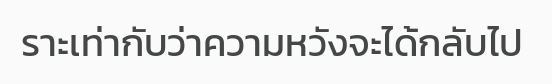ราะเท่ากับว่าความหวังจะได้กลับไป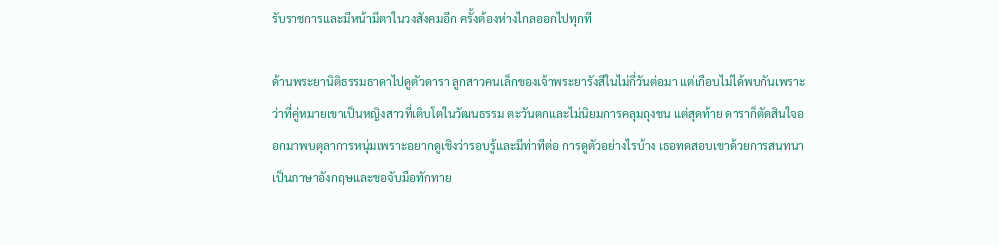รับราชการและมีหน้ามีตาในวงสังคมอีก ครั้งต้องห่างไกลออกไปทุกที

ด้านพระยานิติธรรมธาดาไปดูตัวดารา ลูกสาวคนเล็กของเจ้าพระยารังสีในไม่กี่วันต่อมา แต่เกือบไม่ได้พบกันเพราะว่าที่คู่หมายเขาเป็นหญิงสาวที่เติบโตในวัฒนธรรม ตะวันตกและไม่นิยมการคลุมถุงชน แต่สุดท้าย ดาราก็ตัดสินใจออกมาพบตุลาการหนุ่มเพราะอยากดูเชิงว่ารอบรู้และมีท่าทีต่อ การดูตัวอย่างไรบ้าง เธอทดสอบเขาด้วยการสนทนาเป็นภาษาอังกฤษและขอจับมือทักทาย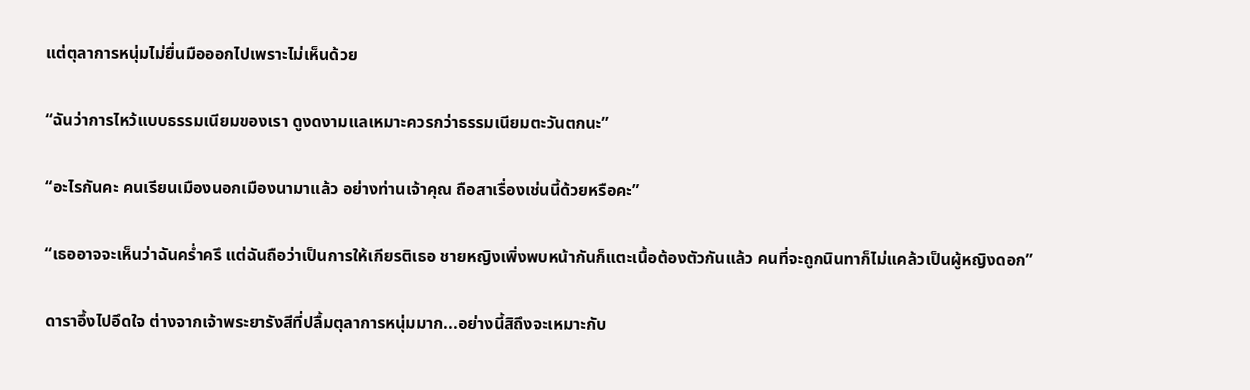แต่ตุลาการหนุ่มไม่ยื่นมือออกไปเพราะไม่เห็นด้วย

“ฉันว่าการไหว้แบบธรรมเนียมของเรา ดูงดงามแลเหมาะควรกว่าธรรมเนียมตะวันตกนะ”

“อะไรกันคะ คนเรียนเมืองนอกเมืองนามาแล้ว อย่างท่านเจ้าคุณ ถือสาเรื่องเช่นนี้ด้วยหรือคะ”

“เธออาจจะเห็นว่าฉันคร่ำครึ แต่ฉันถือว่าเป็นการให้เกียรติเธอ ชายหญิงเพิ่งพบหน้ากันก็แตะเนื้อต้องตัวกันแล้ว คนที่จะถูกนินทาก็ไม่แคล้วเป็นผู้หญิงดอก”

ดาราอึ้งไปอึดใจ ต่างจากเจ้าพระยารังสีที่ปลื้มตุลาการหนุ่มมาก...อย่างนี้สิถึงจะเหมาะกับ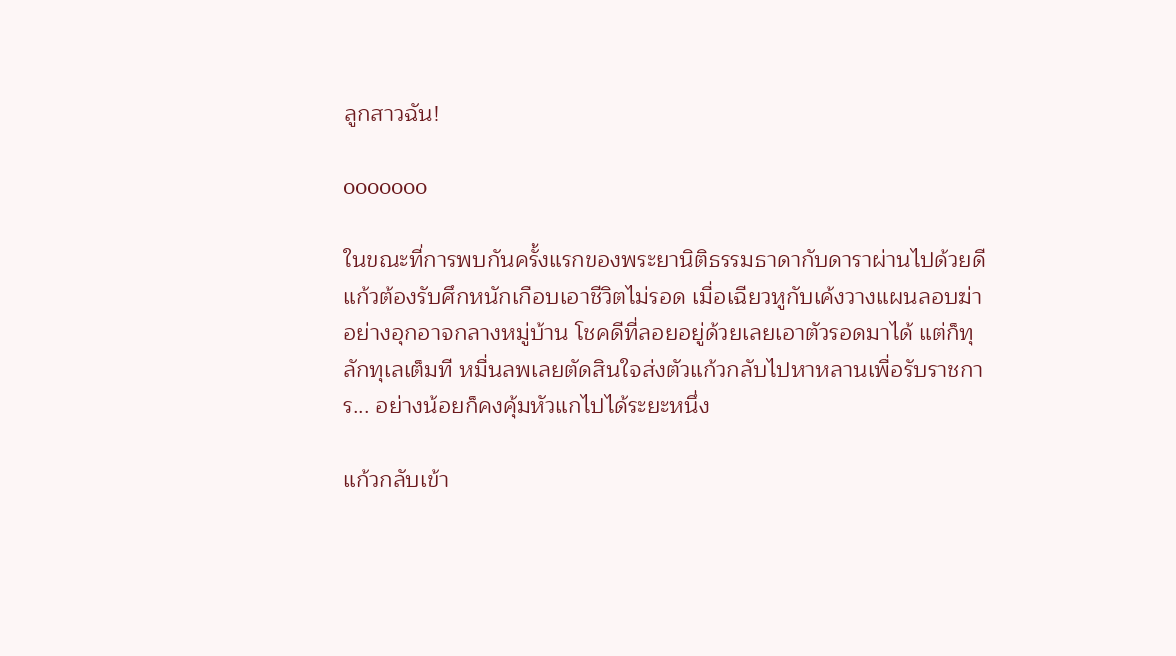ลูกสาวฉัน!

ooooooo

ในขณะที่การพบกันครั้งแรกของพระยานิติธรรมธาดากับดาราผ่านไปด้วยดี แก้วต้องรับศึกหนักเกือบเอาชีวิตไม่รอด เมื่อเฉียวหูกับเค้งวางแผนลอบฆ่าอย่างอุกอาจกลางหมู่บ้าน โชคดีที่ลอยอยู่ด้วยเลยเอาตัวรอดมาได้ แต่ก็ทุลักทุเลเต็มที หมื่นลพเลยตัดสินใจส่งตัวแก้วกลับไปหาหลานเพื่อรับราชการ... อย่างน้อยก็คงคุ้มหัวแกไปได้ระยะหนึ่ง

แก้วกลับเข้า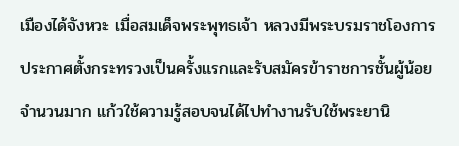เมืองได้จังหวะ เมื่อสมเด็จพระพุทธเจ้า หลวงมีพระบรมราชโองการประกาศตั้งกระทรวงเป็นครั้งแรกและรับสมัครข้าราชการชั้นผู้น้อยจำนวนมาก แก้วใช้ความรู้สอบจนได้ไปทำงานรับใช้พระยานิ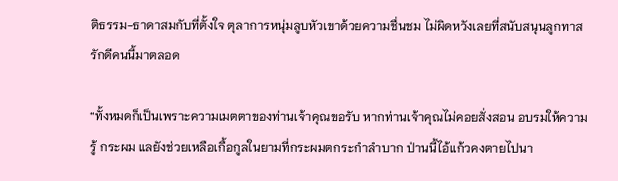ติธรรม-ธาดาสมกับที่ตั้งใจ ตุลาการหนุ่มลูบหัวเขาด้วยความชื่นชม ไม่ผิดหวังเลยที่สนับสนุนลูกทาสรักดีคนนี้มาตลอด

“ทั้งหมดก็เป็นเพราะความเมตตาของท่านเจ้าคุณขอรับ หากท่านเจ้าคุณไม่คอยสั่งสอน อบรมให้ความรู้ กระผม แลยังช่วยเหลือเกื้อกูลในยามที่กระผมตกระกำลำบาก ป่านนี้ไอ้แก้วคงตายไปนา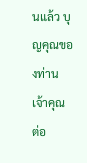นแล้ว บุญคุณของท่านเจ้าคุณ ต่อ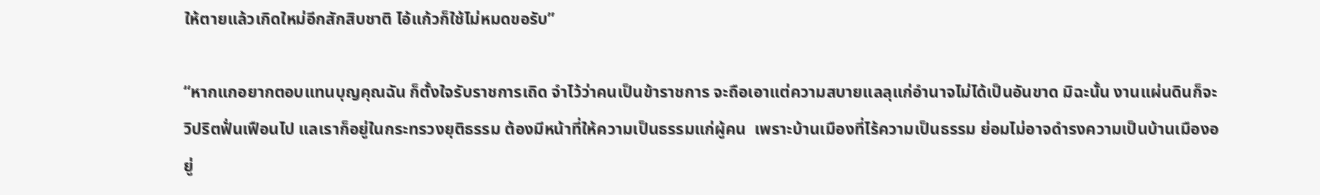ให้ตายแล้วเกิดใหม่อีกสักสิบชาติ ไอ้แก้วก็ใช้ไม่หมดขอรับ”

“หากแกอยากตอบแทนบุญคุณฉัน ก็ตั้งใจรับราชการเถิด จำไว้ว่าคนเป็นข้าราชการ จะถือเอาแต่ความสบายแลลุแก่อำนาจไม่ได้เป็นอันขาด มิฉะนั้น งานแผ่นดินก็จะวิปริตฟั่นเฟือนไป แลเราก็อยู่ในกระทรวงยุติธรรม ต้องมีหน้าที่ให้ความเป็นธรรมแก่ผู้คน  เพราะบ้านเมืองที่ไร้ความเป็นธรรม ย่อมไม่อาจดำรงความเป็นบ้านเมืองอยู่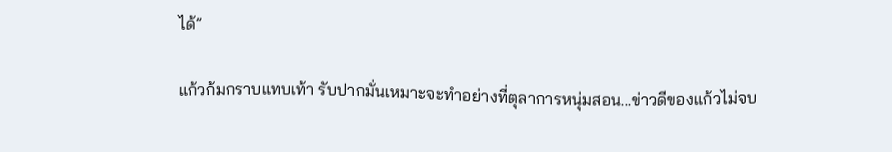ได้”

แก้วก้มกราบแทบเท้า รับปากมั่นเหมาะจะทำอย่างที่ตุลาการหนุ่มสอน...ข่าวดีของแก้วไม่จบ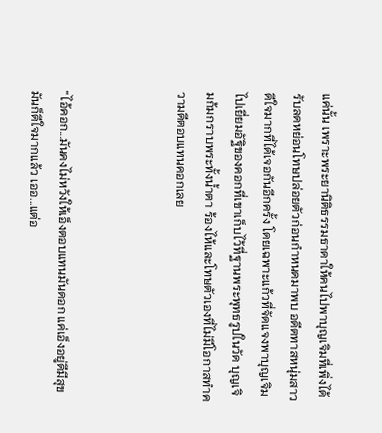แค่นั้น เพราะพระยานิติธรรมธาดาให้คนไปพาบุญเจิมที่เพิ่งได้รับลดหย่อนโทษปล่อยตัวก่อนกำหนดมาพบ อดีตทาสหนุ่มสาวดีใจมากที่ได้เจอกันอีกครั้ง โดยเฉพาะแก้วที่จัดแจงพาบุญเจิมไปเยี่ยมอัฐิของคอกที่เขาเก็บไว้ที่ฐานพระพุทธรูปในวัด บุญเจิมก้มกราบพระทั้งน้ำตา ร้องไห้และโทษตัวเองที่ไม่มีโอกาสทำความดีตอบแทนคอกเลย



“ไอ้คอก...มันคงไม่หวังให้เอ็งตอบแทนมันดอก แค่เอ็งอยู่ดีมีสุข มันก็ดีใจมากแล้ว เออ...แต่อ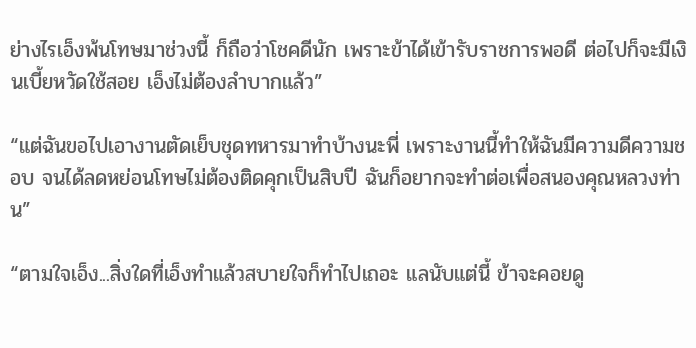ย่างไรเอ็งพ้นโทษมาช่วงนี้ ก็ถือว่าโชคดีนัก เพราะข้าได้เข้ารับราชการพอดี ต่อไปก็จะมีเงินเบี้ยหวัดใช้สอย เอ็งไม่ต้องลำบากแล้ว”

“แต่ฉันขอไปเอางานตัดเย็บชุดทหารมาทำบ้างนะพี่ เพราะงานนี้ทำให้ฉันมีความดีความชอบ จนได้ลดหย่อนโทษไม่ต้องติดคุกเป็นสิบปี ฉันก็อยากจะทำต่อเพื่อสนองคุณหลวงท่าน”

“ตามใจเอ็ง...สิ่งใดที่เอ็งทำแล้วสบายใจก็ทำไปเถอะ แลนับแต่นี้ ข้าจะคอยดู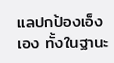แลปกป้องเอ็งเอง ทั้งในฐานะ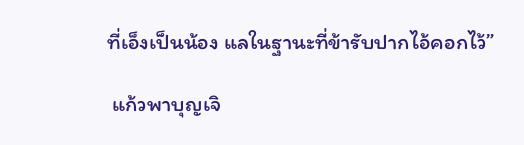ที่เอ็งเป็นน้อง แลในฐานะที่ข้ารับปากไอ้คอกไว้”

 แก้วพาบุญเจิ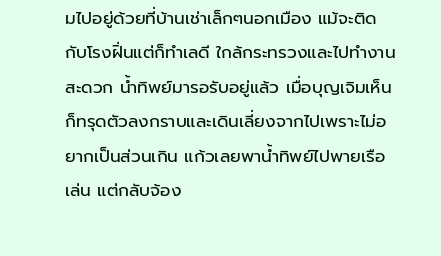มไปอยู่ด้วยที่บ้านเช่าเล็กๆนอกเมือง แม้จะติดกับโรงฝิ่นแต่ก็ทำเลดี ใกล้กระทรวงและไปทำงานสะดวก น้ำทิพย์มารอรับอยู่แล้ว เมื่อบุญเจิมเห็นก็ทรุดตัวลงกราบและเดินเลี่ยงจากไปเพราะไม่อยากเป็นส่วนเกิน แก้วเลยพาน้ำทิพย์ไปพายเรือเล่น แต่กลับจ้อง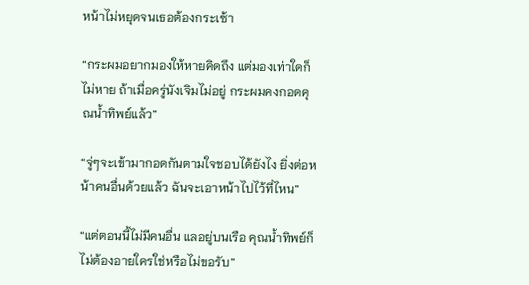หน้าไม่หยุดจนเธอต้องกระเซ้า

“กระผมอยากมองให้หายคิดถึง แต่มองเท่าใดก็ไม่หาย ถ้าเมื่อครู่นังเจิมไม่อยู่ กระผมคงกอดคุณน้ำทิพย์แล้ว”

“จู่ๆจะเข้ามากอดกันตามใจชอบได้ยังไง ยิ่งต่อหน้าคนอื่นด้วยแล้ว ฉันจะเอาหน้าไปไว้ที่ไหน”

“แต่ตอนนี้ไม่มีคนอื่น แลอยู่บนเรือ คุณน้ำทิพย์ก็ไม่ต้องอายใครใช่หรือไม่ขอรับ”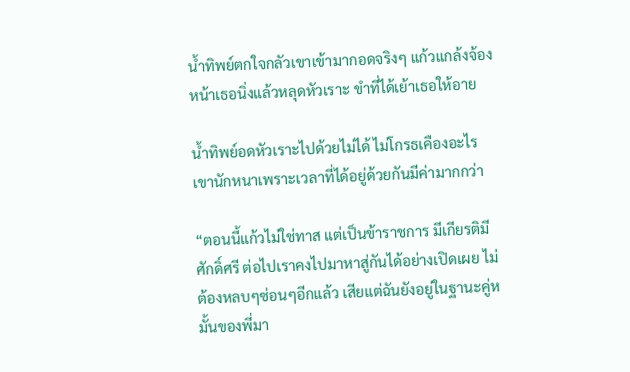น้ำทิพย์ตกใจกลัวเขาเข้ามากอดจริงๆ แก้วแกล้งจ้องหน้าเธอนิ่งแล้วหลุดหัวเราะ ขำที่ได้เย้าเธอให้อาย

น้ำทิพย์อดหัวเราะไปด้วยไม่ได้ ไม่โกรธเคืองอะไรเขานักหนาเพราะเวลาที่ได้อยู่ด้วยกันมีค่ามากกว่า

“ตอนนี้แก้วไม่ใช่ทาส แต่เป็นข้าราชการ มีเกียรติมีศักดิ์ศรี ต่อไปเราคงไปมาหาสู่กันได้อย่างเปิดเผย ไม่ต้องหลบๆซ่อนๆอีกแล้ว เสียแต่ฉันยังอยู่ในฐานะคู่หมั้นของพี่มา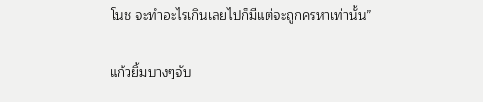โนช จะทำอะไรเกินเลยไปก็มีแต่จะถูกครหาเท่านั้น”

แก้วยิ้มบางๆจับ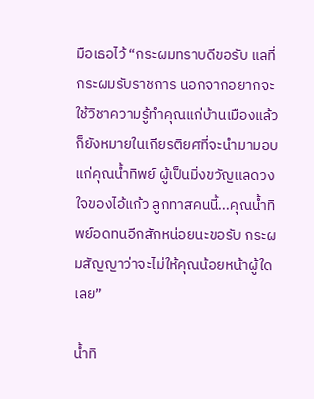มือเธอไว้ “กระผมทราบดีขอรับ แลที่กระผมรับราชการ นอกจากอยากจะใช้วิชาความรู้ทำคุณแก่บ้านเมืองแล้ว ก็ยังหมายในเกียรติยศที่จะนำมามอบแก่คุณน้ำทิพย์ ผู้เป็นมิ่งขวัญแลดวงใจของไอ้แก้ว ลูกทาสคนนี้...คุณน้ำทิพย์อดทนอีกสักหน่อยนะขอรับ กระผมสัญญาว่าจะไม่ให้คุณน้อยหน้าผู้ใดเลย”

น้ำทิ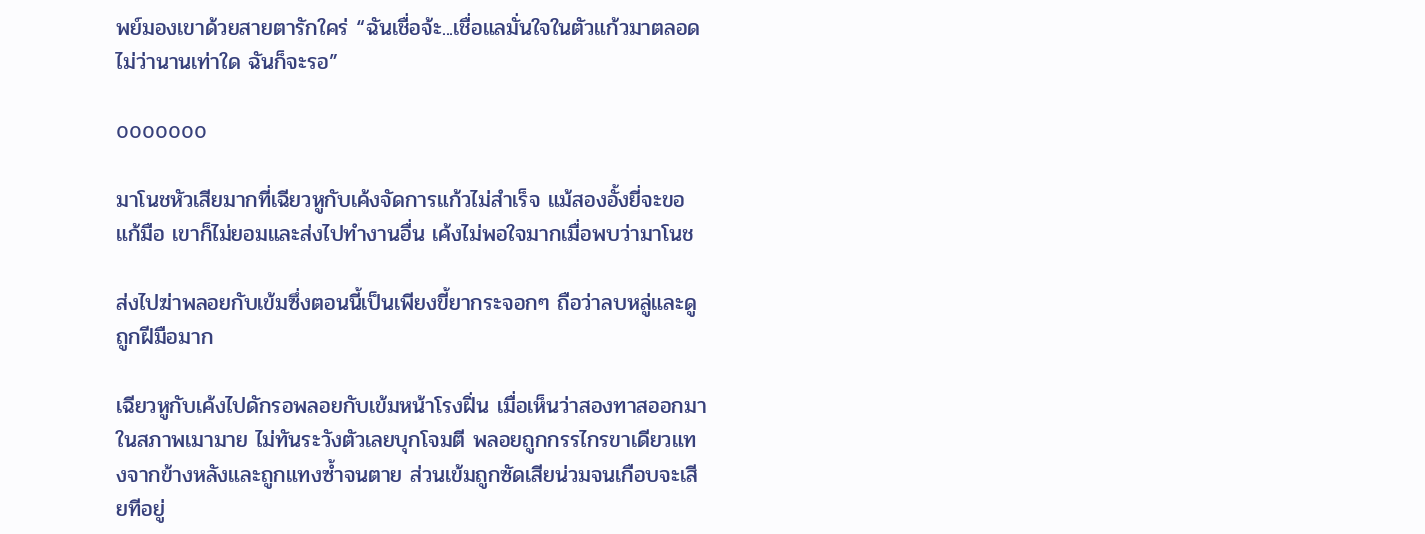พย์มองเขาด้วยสายตารักใคร่ “ฉันเชื่อจ้ะ...เชื่อแลมั่นใจในตัวแก้วมาตลอด ไม่ว่านานเท่าใด ฉันก็จะรอ”

ooooooo

มาโนชหัวเสียมากที่เฉียวหูกับเค้งจัดการแก้วไม่สำเร็จ แม้สองอั้งยี่จะขอแก้มือ เขาก็ไม่ยอมและส่งไปทำงานอื่น เค้งไม่พอใจมากเมื่อพบว่ามาโนช

ส่งไปฆ่าพลอยกับเข้มซึ่งตอนนี้เป็นเพียงขี้ยากระจอกๆ ถือว่าลบหลู่และดูถูกฝีมือมาก

เฉียวหูกับเค้งไปดักรอพลอยกับเข้มหน้าโรงฝิ่น เมื่อเห็นว่าสองทาสออกมาในสภาพเมามาย ไม่ทันระวังตัวเลยบุกโจมตี พลอยถูกกรรไกรขาเดียวแทงจากข้างหลังและถูกแทงซ้ำจนตาย ส่วนเข้มถูกซัดเสียน่วมจนเกือบจะเสียทีอยู่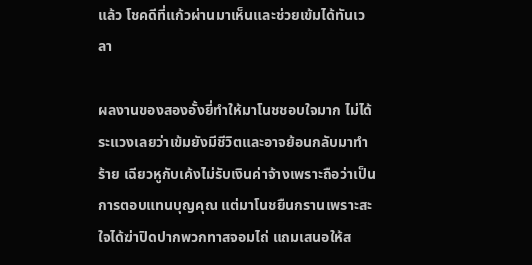แล้ว โชคดีที่แก้วผ่านมาเห็นและช่วยเข้มได้ทันเวลา

ผลงานของสองอั้งยี่ทำให้มาโนชชอบใจมาก ไม่ได้ระแวงเลยว่าเข้มยังมีชีวิตและอาจย้อนกลับมาทำร้าย เฉียวหูกับเค้งไม่รับเงินค่าจ้างเพราะถือว่าเป็นการตอบแทนบุญคุณ แต่มาโนชยืนกรานเพราะสะใจได้ฆ่าปิดปากพวกทาสจอมไถ่ แถมเสนอให้ส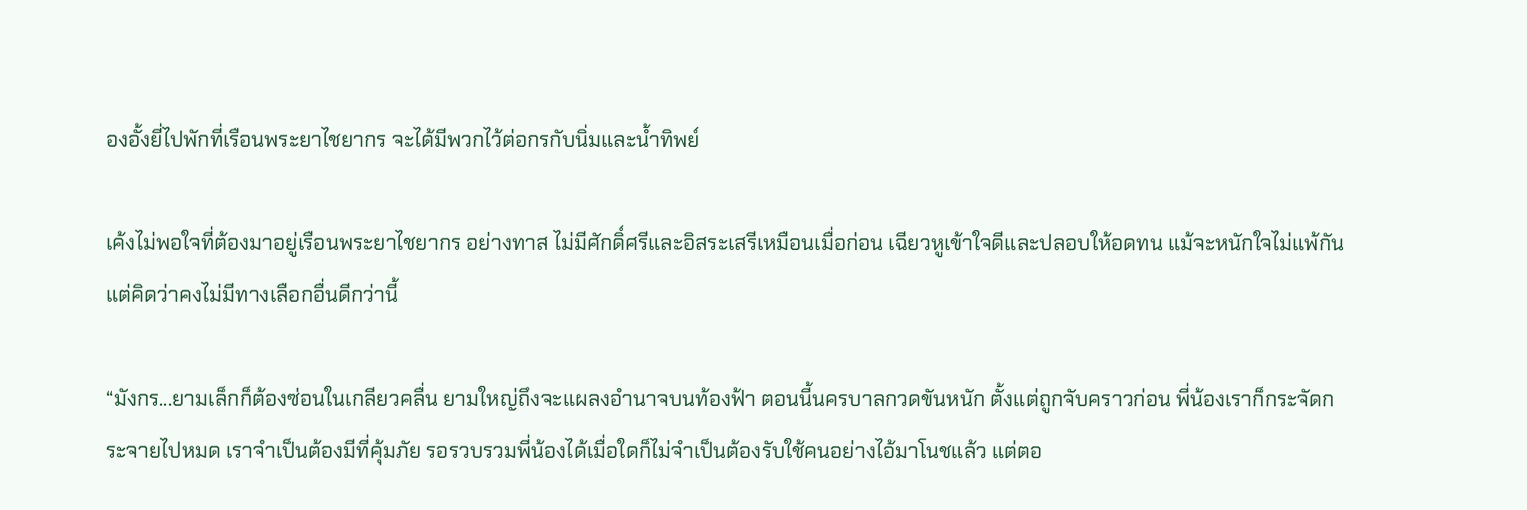องอั้งยี่ไปพักที่เรือนพระยาไชยากร จะได้มีพวกไว้ต่อกรกับนิ่มและน้ำทิพย์

เค้งไม่พอใจที่ต้องมาอยู่เรือนพระยาไชยากร อย่างทาส ไม่มีศักดิ์ศรีและอิสระเสรีเหมือนเมื่อก่อน เฉียวหูเข้าใจดีและปลอบให้อดทน แม้จะหนักใจไม่แพ้กันแต่คิดว่าคงไม่มีทางเลือกอื่นดีกว่านี้

“มังกร...ยามเล็กก็ต้องซ่อนในเกลียวคลื่น ยามใหญ่ถึงจะแผลงอำนาจบนท้องฟ้า ตอนนี้นครบาลกวดขันหนัก ตั้งแต่ถูกจับคราวก่อน พี่น้องเราก็กระจัดกระจายไปหมด เราจำเป็นต้องมีที่คุ้มภัย รอรวบรวมพี่น้องได้เมื่อใดก็ไม่จำเป็นต้องรับใช้คนอย่างไอ้มาโนชแล้ว แต่ตอ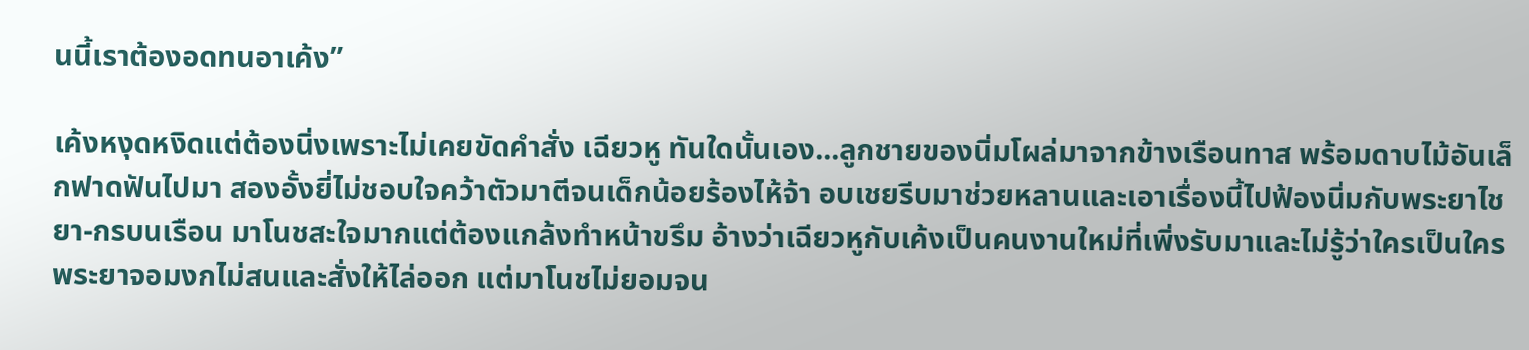นนี้เราต้องอดทนอาเค้ง”

เค้งหงุดหงิดแต่ต้องนิ่งเพราะไม่เคยขัดคำสั่ง เฉียวหู ทันใดนั้นเอง...ลูกชายของนิ่มโผล่มาจากข้างเรือนทาส พร้อมดาบไม้อันเล็กฟาดฟันไปมา สองอั้งยี่ไม่ชอบใจคว้าตัวมาตีจนเด็กน้อยร้องไห้จ้า อบเชยรีบมาช่วยหลานและเอาเรื่องนี้ไปฟ้องนิ่มกับพระยาไชยา-กรบนเรือน มาโนชสะใจมากแต่ต้องแกล้งทำหน้าขรึม อ้างว่าเฉียวหูกับเค้งเป็นคนงานใหม่ที่เพิ่งรับมาและไม่รู้ว่าใครเป็นใคร พระยาจอมงกไม่สนและสั่งให้ไล่ออก แต่มาโนชไม่ยอมจน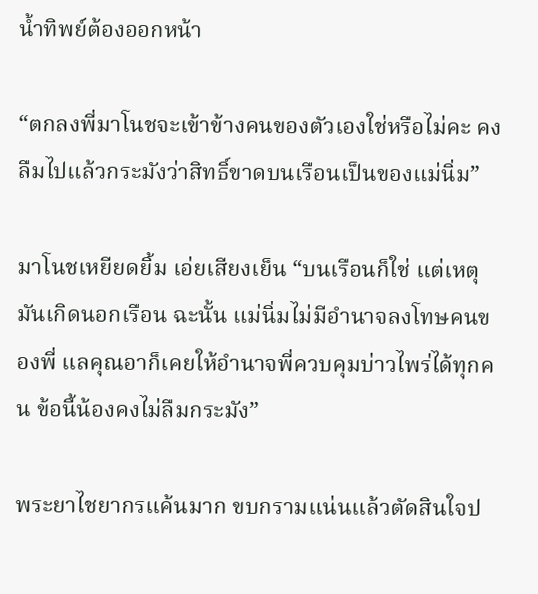น้ำทิพย์ต้องออกหน้า

“ตกลงพี่มาโนชจะเข้าข้างคนของตัวเองใช่หรือไม่คะ คงลืมไปแล้วกระมังว่าสิทธิ์ขาดบนเรือนเป็นของแม่นิ่ม”

มาโนชเหยียดยิ้ม เอ่ยเสียงเย็น “บนเรือนก็ใช่ แต่เหตุมันเกิดนอกเรือน ฉะนั้น แม่นิ่มไม่มีอำนาจลงโทษคนของพี่ แลคุณอาก็เคยให้อำนาจพี่ควบคุมบ่าวไพร่ได้ทุกคน ข้อนี้น้องคงไม่ลืมกระมัง”

พระยาไชยากรแค้นมาก ขบกรามแน่นแล้วตัดสินใจป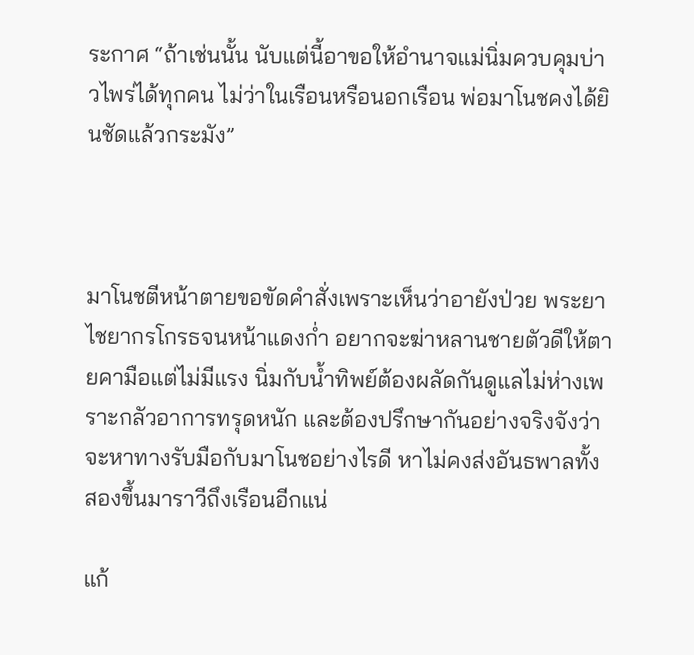ระกาศ “ถ้าเช่นนั้น นับแต่นี้อาขอให้อำนาจแม่นิ่มควบคุมบ่าวไพร่ได้ทุกคน ไม่ว่าในเรือนหรือนอกเรือน พ่อมาโนชคงได้ยินชัดแล้วกระมัง”



มาโนชตีหน้าตายขอขัดคำสั่งเพราะเห็นว่าอายังป่วย พระยาไชยากรโกรธจนหน้าแดงก่ำ อยากจะฆ่าหลานชายตัวดีให้ตายคามือแต่ไม่มีแรง นิ่มกับน้ำทิพย์ต้องผลัดกันดูแลไม่ห่างเพราะกลัวอาการทรุดหนัก และต้องปรึกษากันอย่างจริงจังว่าจะหาทางรับมือกับมาโนชอย่างไรดี หาไม่คงส่งอันธพาลทั้งสองขึ้นมาราวีถึงเรือนอีกแน่

แก้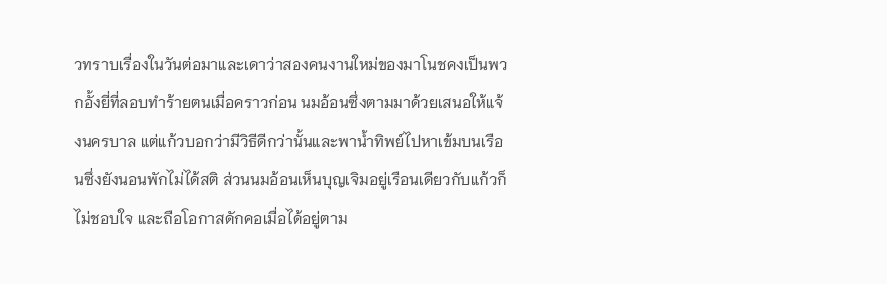วทราบเรื่องในวันต่อมาและเดาว่าสองคนงานใหม่ของมาโนชคงเป็นพวกอั้งยี่ที่ลอบทำร้ายตนเมื่อคราวก่อน นมอ้อนซึ่งตามมาด้วยเสนอให้แจ้งนครบาล แต่แก้วบอกว่ามีวิธีดีกว่านั้นและพาน้ำทิพย์ไปหาเข้มบนเรือนซึ่งยังนอนพักไม่ได้สติ ส่วนนมอ้อนเห็นบุญเจิมอยู่เรือนเดียวกับแก้วก็ไม่ชอบใจ และถือโอกาสดักคอเมื่อได้อยู่ตาม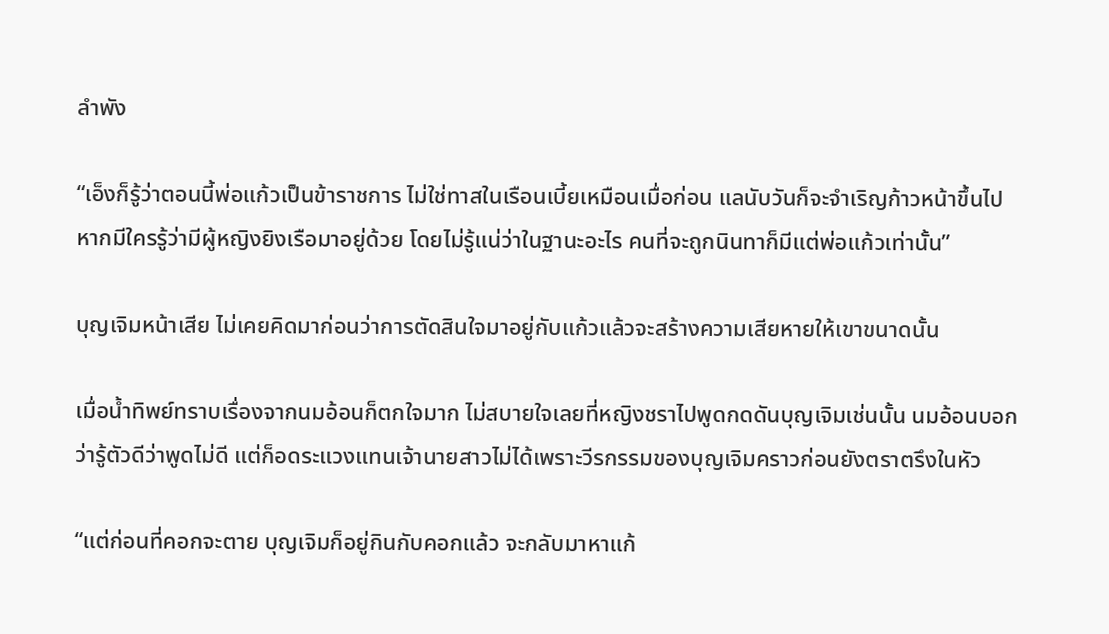ลำพัง

“เอ็งก็รู้ว่าตอนนี้พ่อแก้วเป็นข้าราชการ ไม่ใช่ทาสในเรือนเบี้ยเหมือนเมื่อก่อน แลนับวันก็จะจำเริญก้าวหน้าขึ้นไป หากมีใครรู้ว่ามีผู้หญิงยิงเรือมาอยู่ด้วย โดยไม่รู้แน่ว่าในฐานะอะไร คนที่จะถูกนินทาก็มีแต่พ่อแก้วเท่านั้น”

บุญเจิมหน้าเสีย ไม่เคยคิดมาก่อนว่าการตัดสินใจมาอยู่กับแก้วแล้วจะสร้างความเสียหายให้เขาขนาดนั้น

เมื่อน้ำทิพย์ทราบเรื่องจากนมอ้อนก็ตกใจมาก ไม่สบายใจเลยที่หญิงชราไปพูดกดดันบุญเจิมเช่นนั้น นมอ้อนบอกว่ารู้ตัวดีว่าพูดไม่ดี แต่ก็อดระแวงแทนเจ้านายสาวไม่ได้เพราะวีรกรรมของบุญเจิมคราวก่อนยังตราตรึงในหัว

“แต่ก่อนที่คอกจะตาย บุญเจิมก็อยู่กินกับคอกแล้ว จะกลับมาหาแก้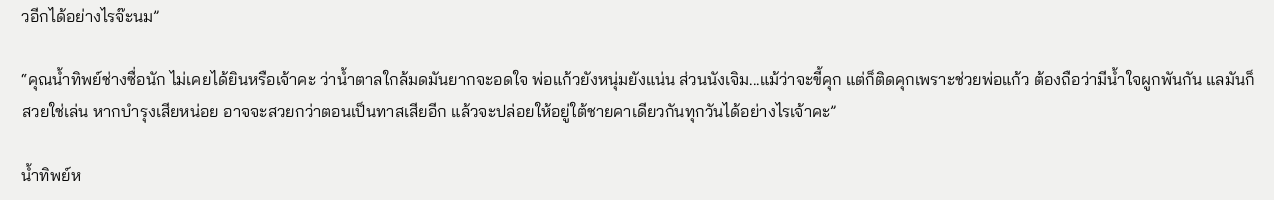วอีกได้อย่างไรจ๊ะนม”

“คุณน้ำทิพย์ช่างซื่อนัก ไม่เคยได้ยินหรือเจ้าคะ ว่าน้ำตาลใกล้มดมันยากจะอดใจ พ่อแก้วยังหนุ่มยังแน่น ส่วนนังเจิม...แม้ว่าจะขี้คุก แต่ก็ติดคุกเพราะช่วยพ่อแก้ว ต้องถือว่ามีน้ำใจผูกพันกัน แลมันก็สวยใช่เล่น หากบำรุงเสียหน่อย อาจจะสวยกว่าตอนเป็นทาสเสียอีก แล้วจะปล่อยให้อยู่ใต้ชายคาเดียวกันทุกวันได้อย่างไรเจ้าคะ”

น้ำทิพย์ห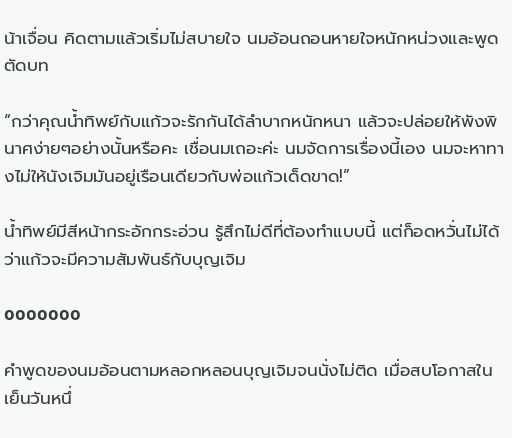น้าเจื่อน คิดตามแล้วเริ่มไม่สบายใจ นมอ้อนถอนหายใจหนักหน่วงและพูดตัดบท

“กว่าคุณน้ำทิพย์กับแก้วจะรักกันได้ลำบากหนักหนา แล้วจะปล่อยให้พังพินาศง่ายๆอย่างนั้นหรือคะ เชื่อนมเถอะค่ะ นมจัดการเรื่องนี้เอง นมจะหาทางไม่ให้นังเจิมมันอยู่เรือนเดียวกับพ่อแก้วเด็ดขาด!”

น้ำทิพย์มีสีหน้ากระอักกระอ่วน รู้สึกไม่ดีที่ต้องทำแบบนี้ แต่ก็อดหวั่นไม่ได้ว่าแก้วจะมีความสัมพันธ์กับบุญเจิม

ooooooo

คำพูดของนมอ้อนตามหลอกหลอนบุญเจิมจนนั่งไม่ติด เมื่อสบโอกาสในเย็นวันหนึ่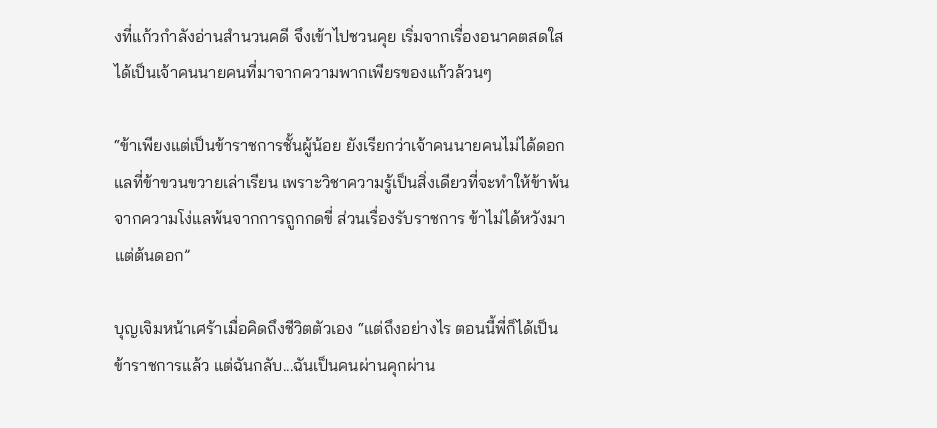งที่แก้วกำลังอ่านสำนวนคดี จึงเข้าไปชวนคุย เริ่มจากเรื่องอนาคตสดใสได้เป็นเจ้าคนนายคนที่มาจากความพากเพียรของแก้วล้วนๆ

“ข้าเพียงแต่เป็นข้าราชการชั้นผู้น้อย ยังเรียกว่าเจ้าคนนายคนไม่ได้ดอก แลที่ข้าขวนขวายเล่าเรียน เพราะวิชาความรู้เป็นสิ่งเดียวที่จะทำให้ข้าพ้นจากความโง่แลพ้นจากการถูกกดขี่ ส่วนเรื่องรับราชการ ข้าไม่ได้หวังมาแต่ต้นดอก”

บุญเจิมหน้าเศร้าเมื่อคิดถึงชีวิตตัวเอง “แต่ถึงอย่างไร ตอนนี้พี่ก็ได้เป็นข้าราชการแล้ว แต่ฉันกลับ...ฉันเป็นคนผ่านคุกผ่าน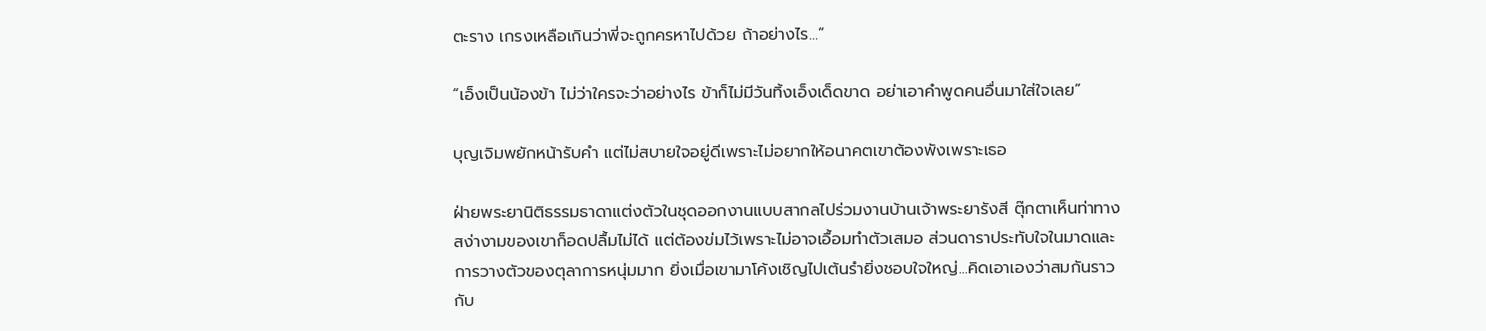ตะราง เกรงเหลือเกินว่าพี่จะถูกครหาไปด้วย ถ้าอย่างไร...”

“เอ็งเป็นน้องข้า ไม่ว่าใครจะว่าอย่างไร ข้าก็ไม่มีวันทิ้งเอ็งเด็ดขาด อย่าเอาคำพูดคนอื่นมาใส่ใจเลย”

บุญเจิมพยักหน้ารับคำ แต่ไม่สบายใจอยู่ดีเพราะไม่อยากให้อนาคตเขาต้องพังเพราะเธอ

ฝ่ายพระยานิติธรรมธาดาแต่งตัวในชุดออกงานแบบสากลไปร่วมงานบ้านเจ้าพระยารังสี ตุ๊กตาเห็นท่าทางสง่างามของเขาก็อดปลื้มไม่ได้ แต่ต้องข่มไว้เพราะไม่อาจเอื้อมทำตัวเสมอ ส่วนดาราประทับใจในมาดและการวางตัวของตุลาการหนุ่มมาก ยิ่งเมื่อเขามาโค้งเชิญไปเต้นรำยิ่งชอบใจใหญ่...คิดเอาเองว่าสมกันราวกับ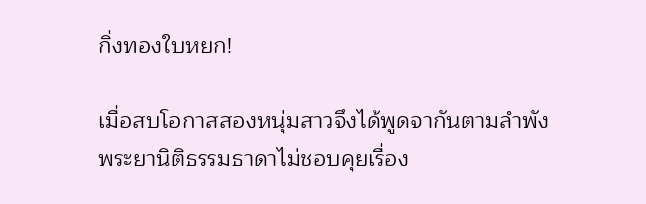กิ่งทองใบหยก!

เมื่อสบโอกาสสองหนุ่มสาวจึงได้พูดจากันตามลำพัง พระยานิติธรรมธาดาไม่ชอบคุยเรื่อง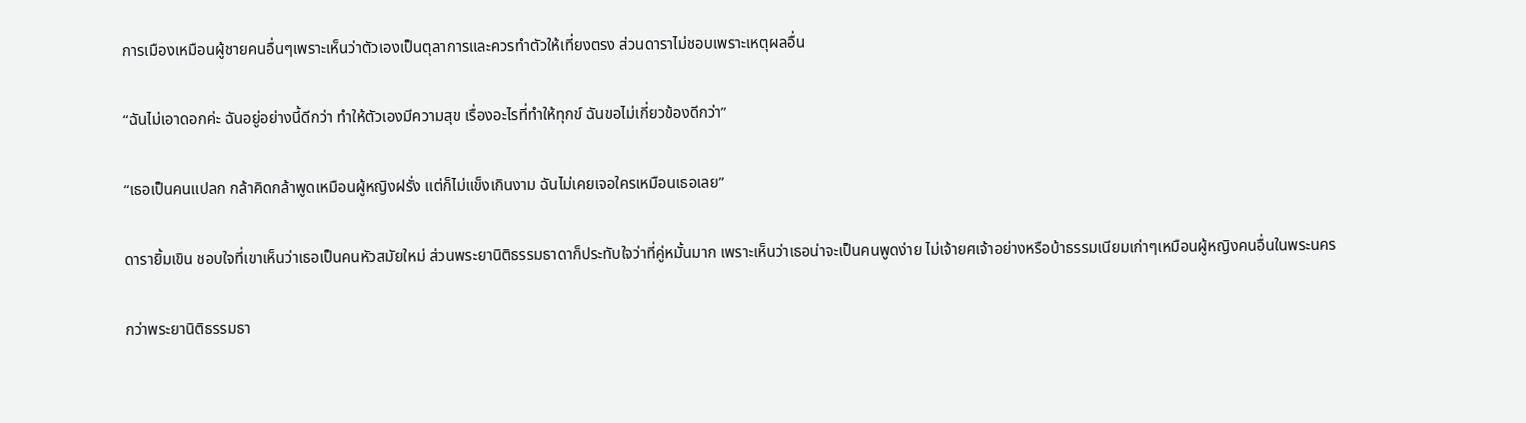การเมืองเหมือนผู้ชายคนอื่นๆเพราะเห็นว่าตัวเองเป็นตุลาการและควรทำตัวให้เที่ยงตรง ส่วนดาราไม่ชอบเพราะเหตุผลอื่น

“ฉันไม่เอาดอกค่ะ ฉันอยู่อย่างนี้ดีกว่า ทำให้ตัวเองมีความสุข เรื่องอะไรที่ทำให้ทุกข์ ฉันขอไม่เกี่ยวข้องดีกว่า”

“เธอเป็นคนแปลก กล้าคิดกล้าพูดเหมือนผู้หญิงฝรั่ง แต่ก็ไม่แข็งเกินงาม ฉันไม่เคยเจอใครเหมือนเธอเลย”

ดารายิ้มเขิน ชอบใจที่เขาเห็นว่าเธอเป็นคนหัวสมัยใหม่ ส่วนพระยานิติธรรมธาดาก็ประทับใจว่าที่คู่หมั้นมาก เพราะเห็นว่าเธอน่าจะเป็นคนพูดง่าย ไม่เจ้ายศเจ้าอย่างหรือบ้าธรรมเนียมเก่าๆเหมือนผู้หญิงคนอื่นในพระนคร

กว่าพระยานิติธรรมธา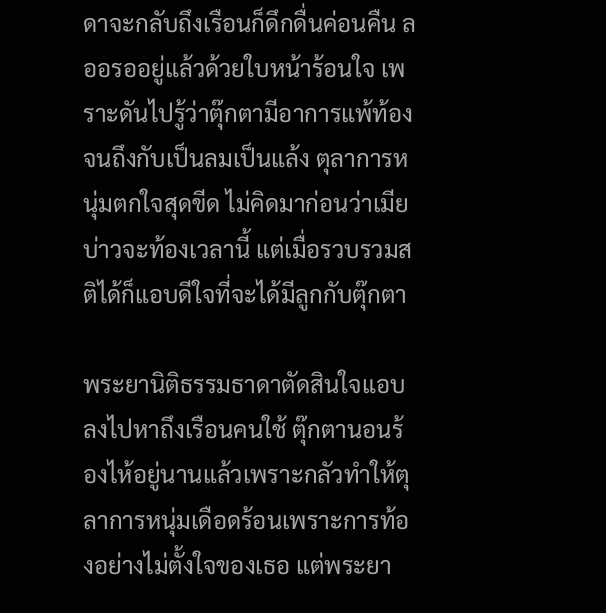ดาจะกลับถึงเรือนก็ดึกดื่นค่อนคืน ลออรออยู่แล้วด้วยใบหน้าร้อนใจ เพราะดันไปรู้ว่าตุ๊กตามีอาการแพ้ท้องจนถึงกับเป็นลมเป็นแล้ง ตุลาการหนุ่มตกใจสุดขีด ไม่คิดมาก่อนว่าเมียบ่าวจะท้องเวลานี้ แต่เมื่อรวบรวมสติได้ก็แอบดีใจที่จะได้มีลูกกับตุ๊กตา

พระยานิติธรรมธาดาตัดสินใจแอบลงไปหาถึงเรือนคนใช้ ตุ๊กตานอนร้องไห้อยู่นานแล้วเพราะกลัวทำให้ตุลาการหนุ่มเดือดร้อนเพราะการท้องอย่างไม่ตั้งใจของเธอ แต่พระยา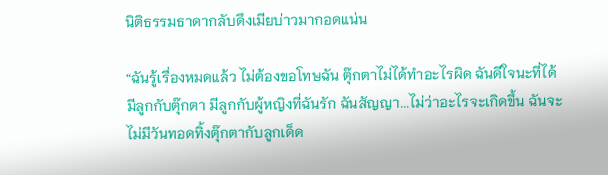นิติธรรมธาดากลับดึงเมียบ่าวมากอดแน่น

“ฉันรู้เรื่องหมดแล้ว ไม่ต้องขอโทษฉัน ตุ๊กตาไม่ได้ทำอะไรผิด ฉันดีใจนะที่ได้มีลูกกับตุ๊กตา มีลูกกับผู้หญิงที่ฉันรัก ฉันสัญญา...ไม่ว่าอะไรจะเกิดขึ้น ฉันจะไม่มีวันทอดทิ้งตุ๊กตากับลูกเด็ด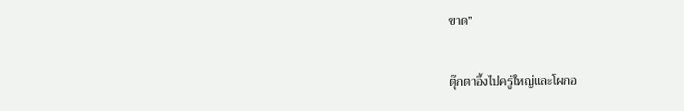ขาด”

ตุ๊กตาอึ้งไปครู่ใหญ่และโผกอ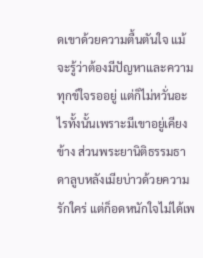ดเขาด้วยความตื้นตันใจ แม้จะรู้ว่าต้องมีปัญหาและความทุกข์ใจรออยู่ แต่ก็ไม่หวั่นอะไรทั้งนั้นเพราะมีเขาอยู่เคียงข้าง ส่วนพระยานิติธรรมธาดาลูบหลังเมียบ่าวด้วยความรักใคร่ แต่ก็อดหนักใจไม่ได้เพ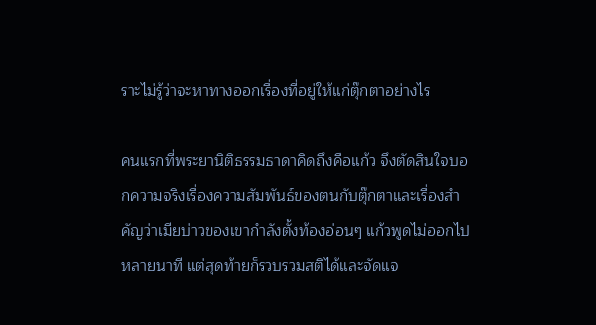ราะไม่รู้ว่าจะหาทางออกเรื่องที่อยู่ให้แก่ตุ๊กตาอย่างไร

คนแรกที่พระยานิติธรรมธาดาคิดถึงคือแก้ว จึงตัดสินใจบอกความจริงเรื่องความสัมพันธ์ของตนกับตุ๊กตาและเรื่องสำคัญว่าเมียบ่าวของเขากำลังตั้งท้องอ่อนๆ แก้วพูดไม่ออกไปหลายนาที แต่สุดท้ายก็รวบรวมสติได้และจัดแจ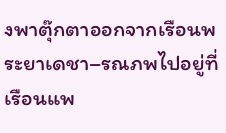งพาตุ๊กตาออกจากเรือนพระยาเดชา–รณภพไปอยู่ที่เรือนแพ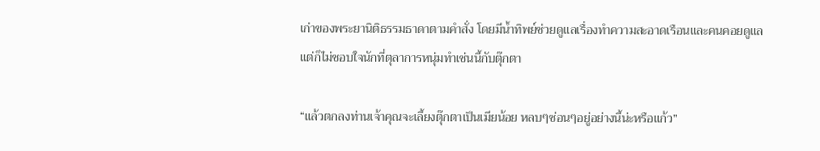เก่าของพระยานิติธรรมธาดาตามคำสั่ง โดยมีน้ำทิพย์ช่วยดูแลเรื่องทำความสะอาดเรือนและคนคอยดูแล แต่ก็ไม่ชอบใจนักที่ตุลาการหนุ่มทำเช่นนี้กับตุ๊กตา

“แล้วตกลงท่านเจ้าคุณจะเลี้ยงตุ๊กตาเป็นเมียน้อย หลบๆซ่อนๆอยู่อย่างนี้น่ะหรือแก้ว”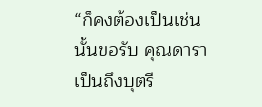“ก็คงต้องเป็นเช่นนั้นขอรับ คุณดาราเป็นถึงบุตรี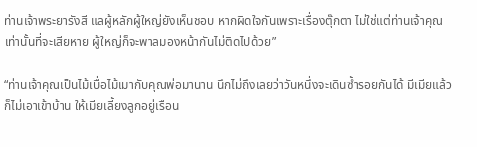ท่านเจ้าพระยารังสี แลผู้หลักผู้ใหญ่ยังเห็นชอบ หากผิดใจกันเพราะเรื่องตุ๊กตา ไม่ใช่แต่ท่านเจ้าคุณเท่านั้นที่จะเสียหาย ผู้ใหญ่ก็จะพาลมองหน้ากันไม่ติดไปด้วย”

“ท่านเจ้าคุณเป็นไม้เบื่อไม้เมากับคุณพ่อมานาน นึกไม่ถึงเลยว่าวันหนึ่งจะเดินซ้ำรอยกันได้ มีเมียแล้วก็ไม่เอาเข้าบ้าน ให้เมียเลี้ยงลูกอยู่เรือน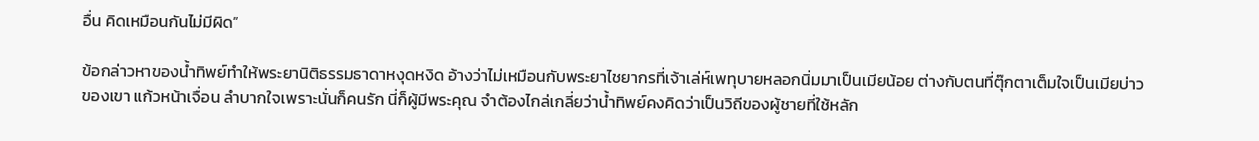อื่น คิดเหมือนกันไม่มีผิด”

ข้อกล่าวหาของน้ำทิพย์ทำให้พระยานิติธรรมธาดาหงุดหงิด อ้างว่าไม่เหมือนกับพระยาไชยากรที่เจ้าเล่ห์เพทุบายหลอกนิ่มมาเป็นเมียน้อย ต่างกับตนที่ตุ๊กตาเต็มใจเป็นเมียบ่าวของเขา แก้วหน้าเจื่อน ลำบากใจเพราะนั่นก็คนรัก นี่ก็ผู้มีพระคุณ จำต้องไกล่เกลี่ยว่าน้ำทิพย์คงคิดว่าเป็นวิถีของผู้ชายที่ใช้หลัก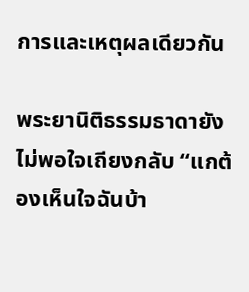การและเหตุผลเดียวกัน

พระยานิติธรรมธาดายังไม่พอใจเถียงกลับ “แกต้องเห็นใจฉันบ้า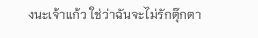งนะเจ้าแก้ว ใช่ว่าฉันจะไม่รักตุ๊กตา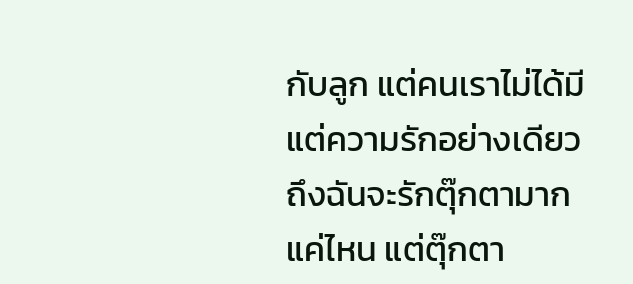กับลูก แต่คนเราไม่ได้มีแต่ความรักอย่างเดียว ถึงฉันจะรักตุ๊กตามากแค่ไหน แต่ตุ๊กตา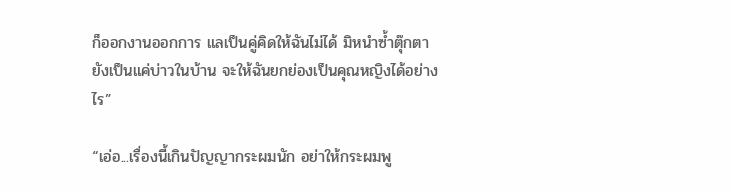ก็ออกงานออกการ แลเป็นคู่คิดให้ฉันไม่ได้ มิหนำซ้ำตุ๊กตายังเป็นแค่บ่าวในบ้าน จะให้ฉันยกย่องเป็นคุณหญิงได้อย่างไร”

“เอ่อ...เรื่องนี้เกินปัญญากระผมนัก อย่าให้กระผมพู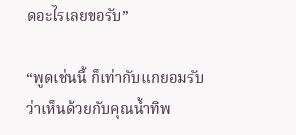ดอะไรเลยขอรับ”

“พูดเช่นนี้ ก็เท่ากับแกยอมรับว่าเห็นด้วยกับคุณน้ำทิพ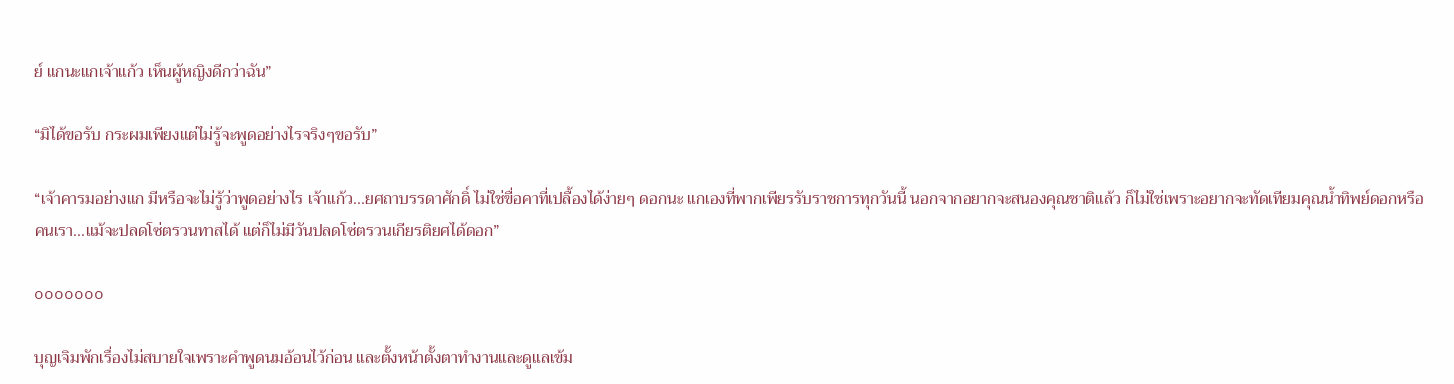ย์ แกนะแกเจ้าแก้ว เห็นผู้หญิงดีกว่าฉัน”

“มิได้ขอรับ กระผมเพียงแต่ไม่รู้จะพูดอย่างไรจริงๆขอรับ”

“เจ้าคารมอย่างแก มีหรือจะไม่รู้ว่าพูดอย่างไร เจ้าแก้ว...ยศถาบรรดาศักดิ์ ไม่ใช่ขื่อคาที่เปลื้องได้ง่ายๆ ดอกนะ แกเองที่พากเพียรรับราชการทุกวันนี้ นอกจากอยากจะสนองคุณชาติแล้ว ก็ไม่ใช่เพราะอยากจะทัดเทียมคุณน้ำทิพย์ดอกหรือ คนเรา...แม้จะปลดโซ่ตรวนทาสได้ แต่ก็ไม่มีวันปลดโซ่ตรวนเกียรติยศได้ดอก”

ooooooo

บุญเจิมพักเรื่องไม่สบายใจเพราะคำพูดนมอ้อนไว้ก่อน และตั้งหน้าตั้งตาทำงานและดูแลเข้ม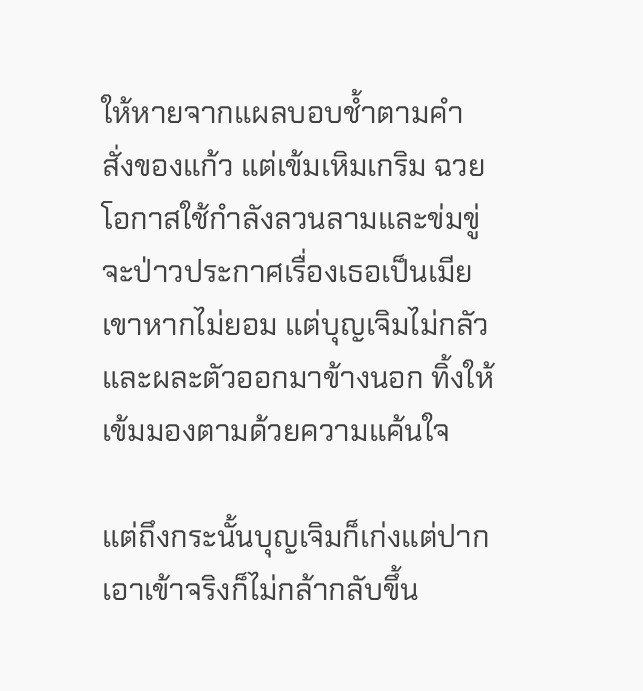ให้หายจากแผลบอบช้ำตามคำสั่งของแก้ว แต่เข้มเหิมเกริม ฉวยโอกาสใช้กำลังลวนลามและข่มขู่จะป่าวประกาศเรื่องเธอเป็นเมียเขาหากไม่ยอม แต่บุญเจิมไม่กลัวและผละตัวออกมาข้างนอก ทิ้งให้เข้มมองตามด้วยความแค้นใจ

แต่ถึงกระนั้นบุญเจิมก็เก่งแต่ปาก เอาเข้าจริงก็ไม่กล้ากลับขึ้น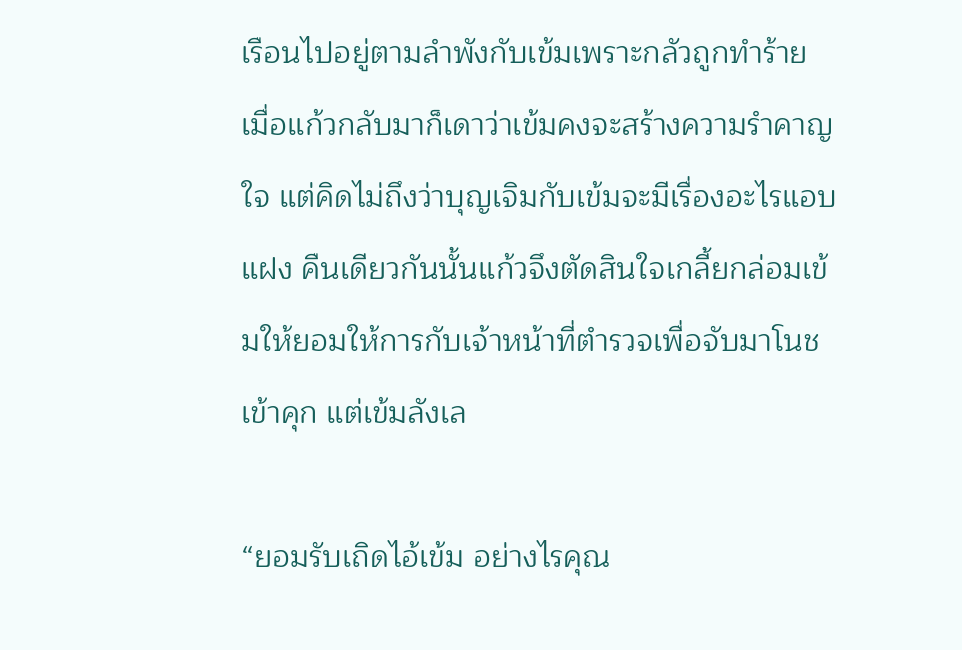เรือนไปอยู่ตามลำพังกับเข้มเพราะกลัวถูกทำร้าย เมื่อแก้วกลับมาก็เดาว่าเข้มคงจะสร้างความรำคาญใจ แต่คิดไม่ถึงว่าบุญเจิมกับเข้มจะมีเรื่องอะไรแอบแฝง คืนเดียวกันนั้นแก้วจึงตัดสินใจเกลี้ยกล่อมเข้มให้ยอมให้การกับเจ้าหน้าที่ตำรวจเพื่อจับมาโนชเข้าคุก แต่เข้มลังเล

“ยอมรับเถิดไอ้เข้ม อย่างไรคุณ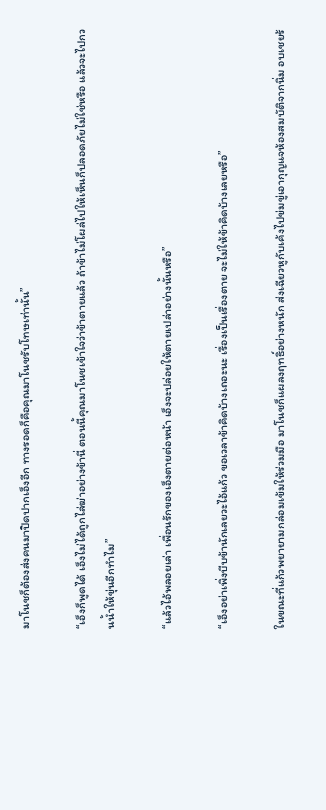มาโนชก็ต้องส่งคนมาปิดปากเอ็งอีก ทางรอดก็คือคุณมาโนชรับโทษเท่านั้น”

“เอ็งก็พูดได้ เอ็งไม่ได้ถูกไล่ฆ่าอย่างข้านี่ ตอนนี้คุณมาโนชเข้าใจว่าข้าตายแล้ว ถ้าข้าไม่โผล่ไปให้เห็นก็ปลอดภัยไม่ใช่หรือ แล้วจะไปกวนน้ำให้ขุ่นอีกทำไม”

“แล้วไอ้พลอยเล่า เพื่อนรักของเอ็งตายต่อหน้า เอ็งจะปล่อยให้ตายเปล่าอย่างนั้นหรือ”

“เอ็งอย่าเพิ่งบีบข้านักเลยวะไอ้แก้ว ขอเวลาข้าคิดบ้างเถอะนะ เรื่องเป็นเรื่องตาย จะไม่ให้ข้าคิดบ้างเลยหรือ”

ในขณะที่แก้วพยายามกล่อมเข้มให้ร่วมมือ มาโนชก็แผลงฤทธิ์อย่างหนัก ส่งเฉียวหูกับเค้งไปข่มขู่เอากุญแจห้องสมบัติจากนิ่ม อบเชยร้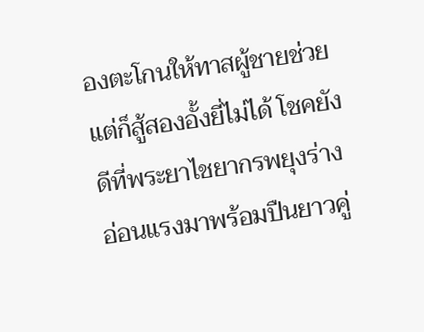องตะโกนให้ทาสผู้ชายช่วยแต่ก็สู้สองอั้งยี่ไม่ได้ โชคยังดีที่พระยาไชยากรพยุงร่างอ่อนแรงมาพร้อมปืนยาวคู่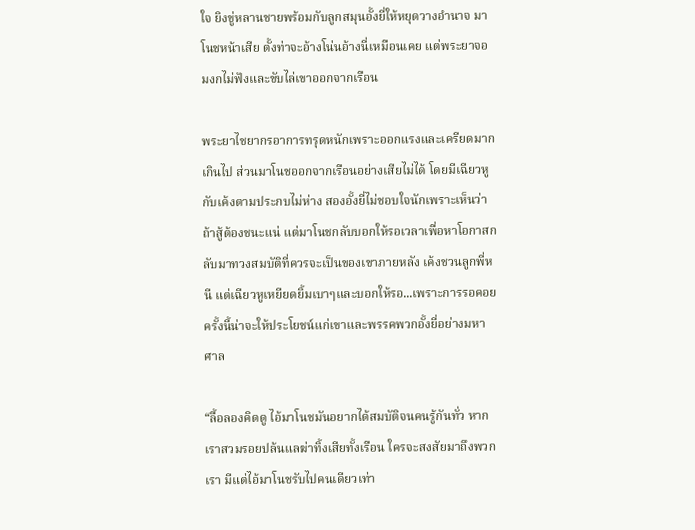ใจ ยิงขู่หลานชายพร้อมกับลูกสมุนอั้งยี่ให้หยุดวางอำนาจ มาโนชหน้าเสีย ตั้งท่าจะอ้างโน่นอ้างนี่เหมือนเคย แต่พระยาจอมงกไม่ฟังและขับไล่เขาออกจากเรือน

พระยาไชยากรอาการทรุดหนักเพราะออกแรงและเครียดมากเกินไป ส่วนมาโนชออกจากเรือนอย่างเสียไม่ได้ โดยมีเฉียวหูกับเค้งตามประกบไม่ห่าง สองอั้งยี่ไม่ชอบใจนักเพราะเห็นว่าถ้าสู้ต้องชนะแน่ แต่มาโนชกลับบอกให้รอเวลาเพื่อหาโอกาสกลับมาทวงสมบัติที่ควรจะเป็นของเขาภายหลัง เค้งชวนลูกพี่หนี แต่เฉียวหูเหยียดยิ้มเบาๆและบอกให้รอ...เพราะการรอคอยครั้งนี้น่าจะให้ประโยชน์แก่เขาและพรรคพวกอั้งยี่อย่างมหาศาล

“ลื้อลองคิดดู ไอ้มาโนชมันอยากได้สมบัติจนคนรู้กันทั่ว หากเราสวมรอยปล้นแลฆ่าทิ้งเสียทั้งเรือน ใครจะสงสัยมาถึงพวกเรา มีแต่ไอ้มาโนชรับไปคนเดียวเท่า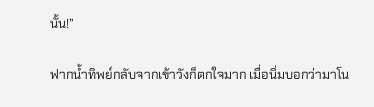นั้น!”

ฟากน้ำทิพย์กลับจากเข้าวังก็ตกใจมาก เมื่อนิ่มบอกว่ามาโน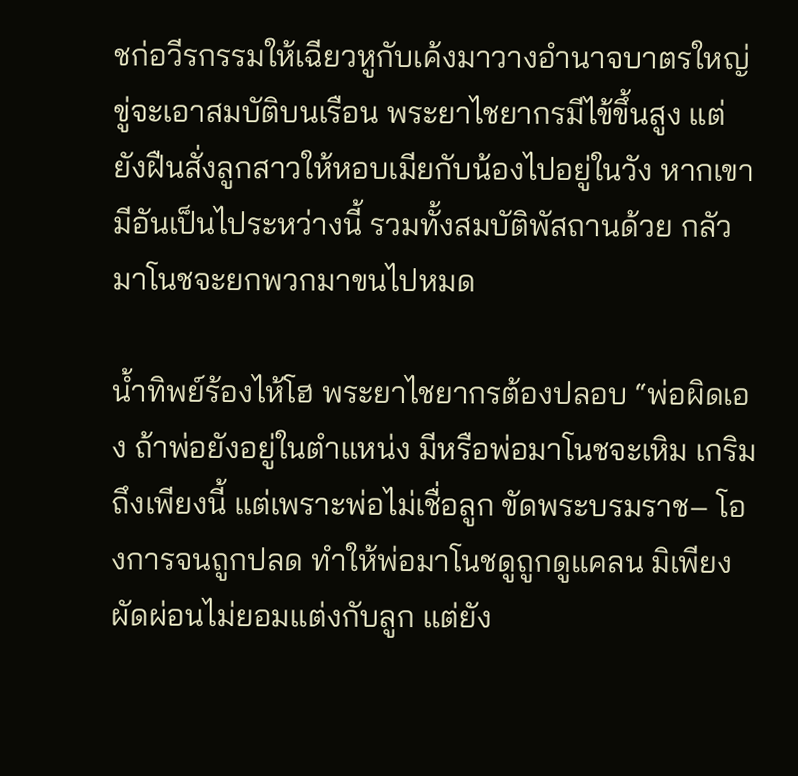ชก่อวีรกรรมให้เฉียวหูกับเค้งมาวางอำนาจบาตรใหญ่ขู่จะเอาสมบัติบนเรือน พระยาไชยากรมีไข้ขึ้นสูง แต่ยังฝืนสั่งลูกสาวให้หอบเมียกับน้องไปอยู่ในวัง หากเขามีอันเป็นไประหว่างนี้ รวมทั้งสมบัติพัสถานด้วย กลัวมาโนชจะยกพวกมาขนไปหมด

น้ำทิพย์ร้องไห้โฮ พระยาไชยากรต้องปลอบ “พ่อผิดเอง ถ้าพ่อยังอยู่ในตำแหน่ง มีหรือพ่อมาโนชจะเหิม เกริมถึงเพียงนี้ แต่เพราะพ่อไม่เชื่อลูก ขัดพระบรมราช– โองการจนถูกปลด ทำให้พ่อมาโนชดูถูกดูแคลน มิเพียงผัดผ่อนไม่ยอมแต่งกับลูก แต่ยัง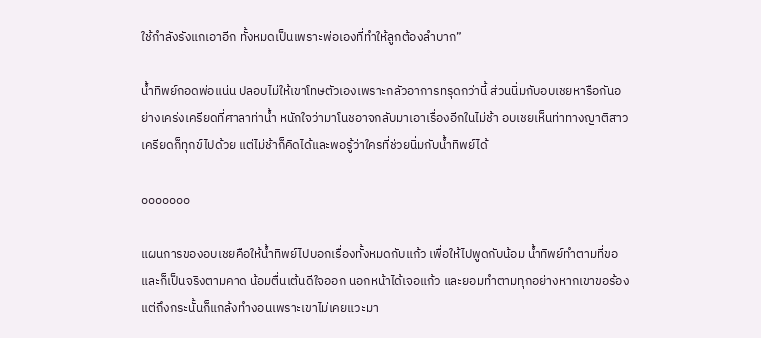ใช้กำลังรังแกเอาอีก ทั้งหมดเป็นเพราะพ่อเองที่ทำให้ลูกต้องลำบาก”

น้ำทิพย์กอดพ่อแน่น ปลอบไม่ให้เขาโทษตัวเองเพราะกลัวอาการทรุดกว่านี้ ส่วนนิ่มกับอบเชยหารือกันอย่างเคร่งเครียดที่ศาลาท่าน้ำ หนักใจว่ามาโนชอาจกลับมาเอาเรื่องอีกในไม่ช้า อบเชยเห็นท่าทางญาติสาวเครียดก็ทุกข์ไปด้วย แต่ไม่ช้าก็คิดได้และพอรู้ว่าใครที่ช่วยนิ่มกับน้ำทิพย์ได้

ooooooo

แผนการของอบเชยคือให้น้ำทิพย์ไปบอกเรื่องทั้งหมดกับแก้ว เพื่อให้ไปพูดกับน้อม น้ำทิพย์ทำตามที่ขอและก็เป็นจริงตามคาด น้อมตื่นเต้นดีใจออก นอกหน้าได้เจอแก้ว และยอมทำตามทุกอย่างหากเขาขอร้อง แต่ถึงกระนั้นก็แกล้งทำงอนเพราะเขาไม่เคยแวะมา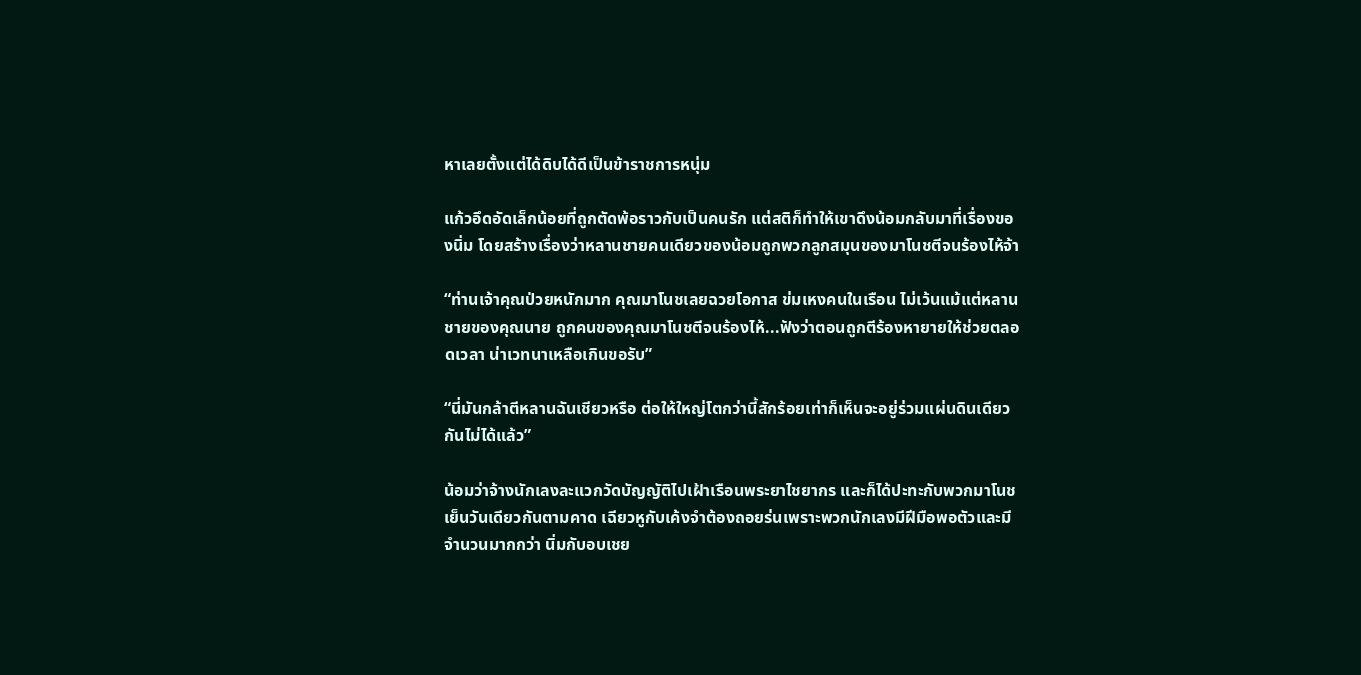หาเลยตั้งแต่ได้ดิบได้ดีเป็นข้าราชการหนุ่ม

แก้วอึดอัดเล็กน้อยที่ถูกตัดพ้อราวกับเป็นคนรัก แต่สติก็ทำให้เขาดึงน้อมกลับมาที่เรื่องของนิ่ม โดยสร้างเรื่องว่าหลานชายคนเดียวของน้อมถูกพวกลูกสมุนของมาโนชตีจนร้องไห้จ้า

“ท่านเจ้าคุณป่วยหนักมาก คุณมาโนชเลยฉวยโอกาส ข่มเหงคนในเรือน ไม่เว้นแม้แต่หลานชายของคุณนาย ถูกคนของคุณมาโนชตีจนร้องไห้...ฟังว่าตอนถูกตีร้องหายายให้ช่วยตลอดเวลา น่าเวทนาเหลือเกินขอรับ”

“นี่มันกล้าตีหลานฉันเชียวหรือ ต่อให้ใหญ่โตกว่านี้สักร้อยเท่าก็เห็นจะอยู่ร่วมแผ่นดินเดียวกันไม่ได้แล้ว”

น้อมว่าจ้างนักเลงละแวกวัดบัญญัติไปเฝ้าเรือนพระยาไชยากร และก็ได้ปะทะกับพวกมาโนชเย็นวันเดียวกันตามคาด เฉียวหูกับเค้งจำต้องถอยร่นเพราะพวกนักเลงมีฝีมือพอตัวและมีจำนวนมากกว่า นิ่มกับอบเชย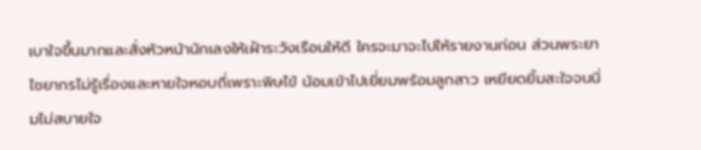เบาใจขึ้นมากและสั่งหัวหน้านักเลงให้เฝ้าระวังเรือนให้ดี ใครจะมาจะไปให้รายงานก่อน ส่วนพระยาไชยากรไม่รู้เรื่องและหายใจหอบถี่เพราะพิษไข้ น้อมเข้าไปเยี่ยมพร้อมลูกสาว เหยียดยิ้มสะใจจนนิ่มไม่สบายใจ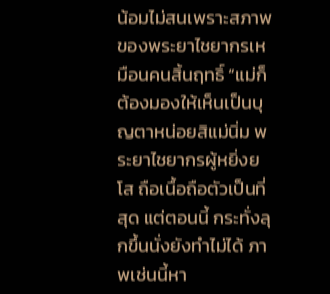น้อมไม่สนเพราะสภาพของพระยาไชยากรเหมือนคนสิ้นฤทธิ์ “แม่ก็ต้องมองให้เห็นเป็นบุญตาหน่อยสิแม่นิ่ม พระยาไชยากรผู้หยิ่งยโส ถือเนื้อถือตัวเป็นที่สุด แต่ตอนนี้ กระทั่งลุกขึ้นนั่งยังทำไม่ได้ ภาพเช่นนี้หา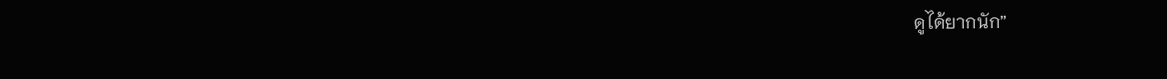ดูได้ยากนัก”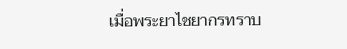เมื่อพระยาไชยากรทราบ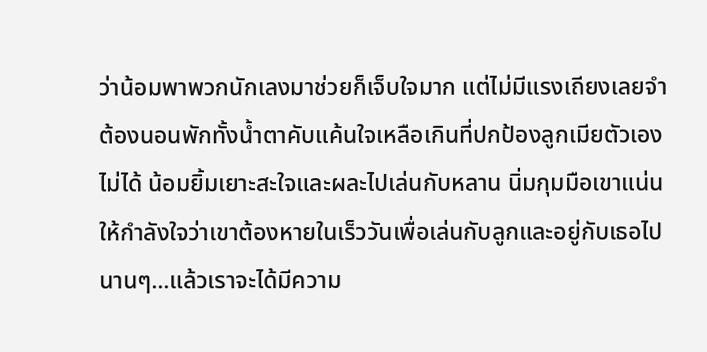ว่าน้อมพาพวกนักเลงมาช่วยก็เจ็บใจมาก แต่ไม่มีแรงเถียงเลยจำต้องนอนพักทั้งน้ำตาคับแค้นใจเหลือเกินที่ปกป้องลูกเมียตัวเองไม่ได้ น้อมยิ้มเยาะสะใจและผละไปเล่นกับหลาน นิ่มกุมมือเขาแน่น ให้กำลังใจว่าเขาต้องหายในเร็ววันเพื่อเล่นกับลูกและอยู่กับเธอไปนานๆ...แล้วเราจะได้มีความ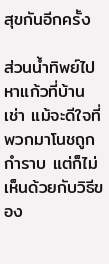สุขกันอีกครั้ง

ส่วนน้ำทิพย์ไปหาแก้วที่บ้านเช่า แม้จะดีใจที่พวกมาโนชถูกกำราบ แต่ก็ไม่เห็นด้วยกับวิธีของ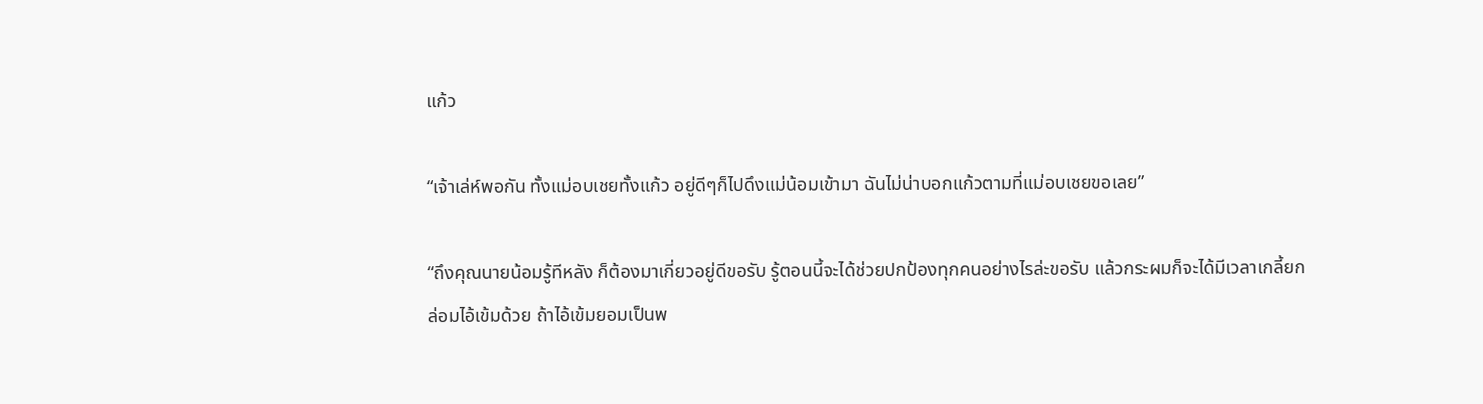แก้ว

“เจ้าเล่ห์พอกัน ทั้งแม่อบเชยทั้งแก้ว อยู่ดีๆก็ไปดึงแม่น้อมเข้ามา ฉันไม่น่าบอกแก้วตามที่แม่อบเชยขอเลย”

“ถึงคุณนายน้อมรู้ทีหลัง ก็ต้องมาเกี่ยวอยู่ดีขอรับ รู้ตอนนี้จะได้ช่วยปกป้องทุกคนอย่างไรล่ะขอรับ แล้วกระผมก็จะได้มีเวลาเกลี้ยกล่อมไอ้เข้มด้วย ถ้าไอ้เข้มยอมเป็นพ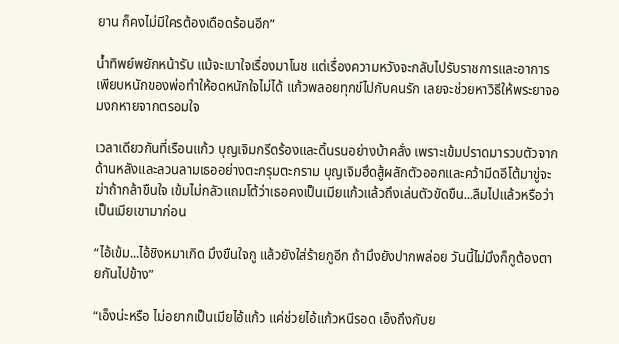ยาน ก็คงไม่มีใครต้องเดือดร้อนอีก”

น้ำทิพย์พยักหน้ารับ แม้จะเบาใจเรื่องมาโนช แต่เรื่องความหวังจะกลับไปรับราชการและอาการเพียบหนักของพ่อทำให้อดหนักใจไม่ได้ แก้วพลอยทุกข์ไปกับคนรัก เลยจะช่วยหาวิธีให้พระยาจอมงกหายจากตรอมใจ

เวลาเดียวกันที่เรือนแก้ว บุญเจิมกรีดร้องและดิ้นรนอย่างบ้าคลั่ง เพราะเข้มปราดมารวบตัวจากด้านหลังและลวนลามเธออย่างตะกรุมตะกราม บุญเจิมฮึดสู้ผลักตัวออกและคว้ามีดอีโต้มาขู่จะฆ่าถ้ากล้าขืนใจ เข้มไม่กลัวแถมโต้ว่าเธอคงเป็นเมียแก้วแล้วถึงเล่นตัวขัดขืน...ลืมไปแล้วหรือว่าเป็นเมียเขามาก่อน

“ไอ้เข้ม...ไอ้ชิงหมาเกิด มึงขืนใจกู แล้วยังใส่ร้ายกูอีก ถ้ามึงยังปากพล่อย วันนี้ไม่มึงก็กูต้องตายกันไปข้าง”

“เอ็งน่ะหรือ ไม่อยากเป็นเมียไอ้แก้ว แค่ช่วยไอ้แก้วหนีรอด เอ็งถึงกับย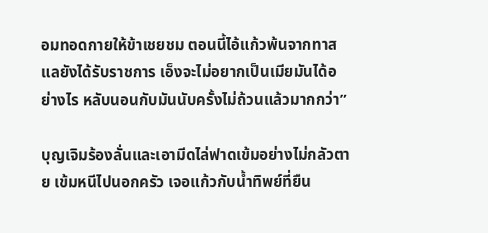อมทอดกายให้ข้าเชยชม ตอนนี้ไอ้แก้วพ้นจากทาส แลยังได้รับราชการ เอ็งจะไม่อยากเป็นเมียมันได้อย่างไร หลับนอนกับมันนับครั้งไม่ถ้วนแล้วมากกว่า”

บุญเจิมร้องลั่นและเอามีดไล่ฟาดเข้มอย่างไม่กลัวตาย เข้มหนีไปนอกครัว เจอแก้วกับน้ำทิพย์ที่ยืน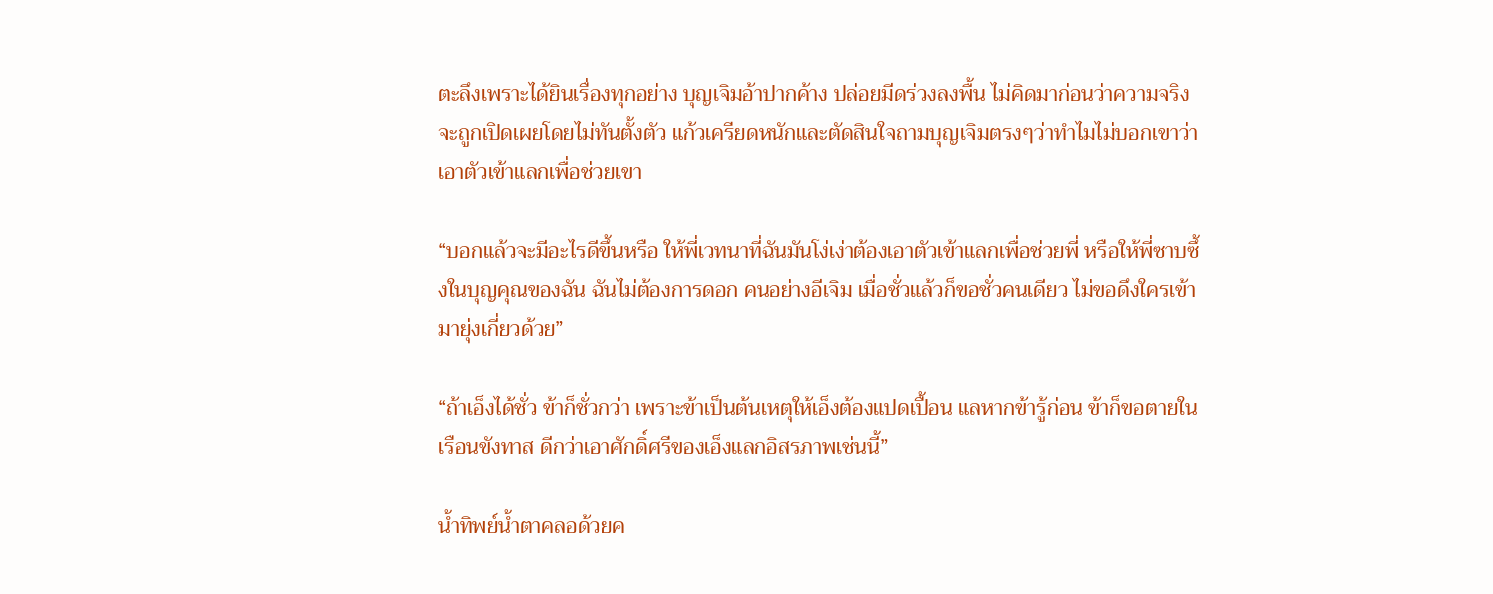ตะลึงเพราะได้ยินเรื่องทุกอย่าง บุญเจิมอ้าปากค้าง ปล่อยมีดร่วงลงพื้น ไม่คิดมาก่อนว่าความจริงจะถูกเปิดเผยโดยไม่ทันตั้งตัว แก้วเครียดหนักและตัดสินใจถามบุญเจิมตรงๆว่าทำไมไม่บอกเขาว่าเอาตัวเข้าแลกเพื่อช่วยเขา

“บอกแล้วจะมีอะไรดีขึ้นหรือ ให้พี่เวทนาที่ฉันมันโง่เง่าต้องเอาตัวเข้าแลกเพื่อช่วยพี่ หรือให้พี่ซาบซึ้งในบุญคุณของฉัน ฉันไม่ต้องการดอก คนอย่างอีเจิม เมื่อชั่วแล้วก็ขอชั่วคนเดียว ไม่ขอดึงใครเข้ามายุ่งเกี่ยวด้วย”

“ถ้าเอ็งได้ชั่ว ข้าก็ชั่วกว่า เพราะข้าเป็นต้นเหตุให้เอ็งต้องแปดเปื้อน แลหากข้ารู้ก่อน ข้าก็ขอตายในเรือนขังทาส ดีกว่าเอาศักดิ์ศรีของเอ็งแลกอิสรภาพเช่นนี้”

น้ำทิพย์น้ำตาคลอด้วยค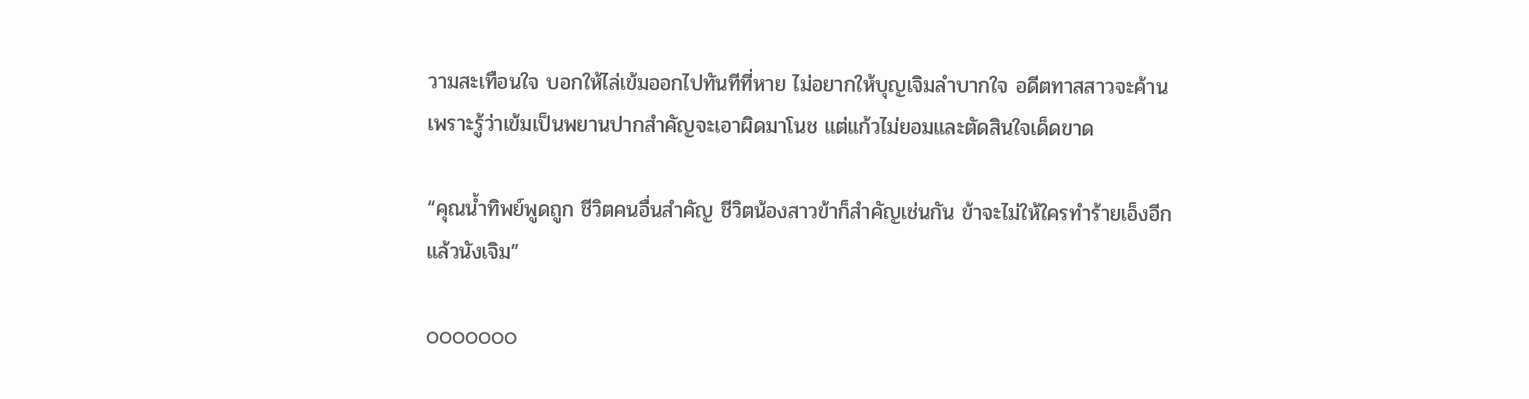วามสะเทือนใจ บอกให้ไล่เข้มออกไปทันทีที่หาย ไม่อยากให้บุญเจิมลำบากใจ อดีตทาสสาวจะค้านเพราะรู้ว่าเข้มเป็นพยานปากสำคัญจะเอาผิดมาโนช แต่แก้วไม่ยอมและตัดสินใจเด็ดขาด

“คุณน้ำทิพย์พูดถูก ชีวิตคนอื่นสำคัญ ชีวิตน้องสาวข้าก็สำคัญเช่นกัน ข้าจะไม่ให้ใครทำร้ายเอ็งอีกแล้วนังเจิม”

ooooooo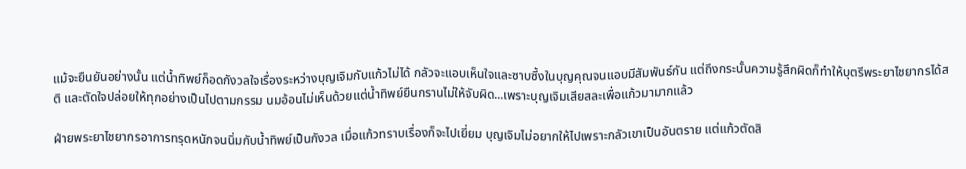แม้จะยืนยันอย่างนั้น แต่น้ำทิพย์ก็อดกังวลใจเรื่องระหว่างบุญเจิมกับแก้วไม่ได้ กลัวจะแอบเห็นใจและซาบซึ้งในบุญคุณจนแอบมีสัมพันธ์กัน แต่ถึงกระนั้นความรู้สึกผิดก็ทำให้บุตรีพระยาไชยากรได้สติ และตัดใจปล่อยให้ทุกอย่างเป็นไปตามกรรม นมอ้อนไม่เห็นด้วยแต่น้ำทิพย์ยืนกรานไม่ให้จับผิด...เพราะบุญเจิมเสียสละเพื่อแก้วมามากแล้ว

ฝ่ายพระยาไชยากรอาการทรุดหนักจนนิ่มกับน้ำทิพย์เป็นกังวล เมื่อแก้วทราบเรื่องก็จะไปเยี่ยม บุญเจิมไม่อยากให้ไปเพราะกลัวเขาเป็นอันตราย แต่แก้วตัดสิ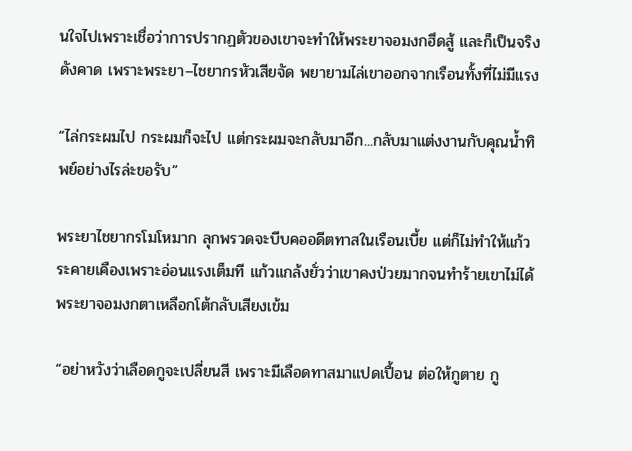นใจไปเพราะเชื่อว่าการปรากฏตัวของเขาจะทำให้พระยาจอมงกฮึดสู้ และก็เป็นจริงดังคาด เพราะพระยา–ไชยากรหัวเสียจัด พยายามไล่เขาออกจากเรือนทั้งที่ไม่มีแรง

“ไล่กระผมไป กระผมก็จะไป แต่กระผมจะกลับมาอีก...กลับมาแต่งงานกับคุณน้ำทิพย์อย่างไรล่ะขอรับ”

พระยาไชยากรโมโหมาก ลุกพรวดจะบีบคออดีตทาสในเรือนเบี้ย แต่ก็ไม่ทำให้แก้วระคายเคืองเพราะอ่อนแรงเต็มที แก้วแกล้งยั่วว่าเขาคงป่วยมากจนทำร้ายเขาไม่ได้ พระยาจอมงกตาเหลือกโต้กลับเสียงเข้ม

“อย่าหวังว่าเลือดกูจะเปลี่ยนสี เพราะมีเลือดทาสมาแปดเปื้อน ต่อให้กูตาย กู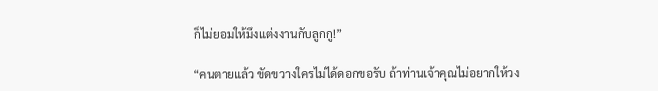ก็ไม่ยอมให้มึงแต่งงานกับลูกกู!”

“คนตายแล้ว ขัดขวางใครไม่ได้ดอกขอรับ ถ้าท่านเจ้าคุณไม่อยากให้วง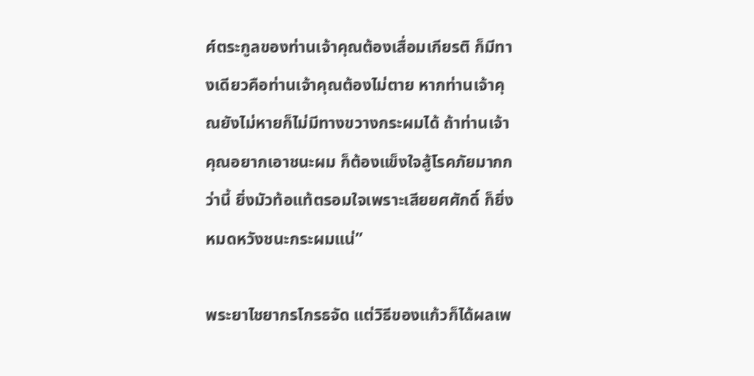ศ์ตระกูลของท่านเจ้าคุณต้องเสื่อมเกียรติ ก็มีทางเดียวคือท่านเจ้าคุณต้องไม่ตาย หากท่านเจ้าคุณยังไม่หายก็ไม่มีทางขวางกระผมได้ ถ้าท่านเจ้าคุณอยากเอาชนะผม ก็ต้องแข็งใจสู้โรคภัยมากกว่านี้ ยิ่งมัวท้อแท้ตรอมใจเพราะเสียยศศักดิ์ ก็ยิ่งหมดหวังชนะกระผมแน่”

พระยาไชยากรโกรธจัด แต่วิธีของแก้วก็ได้ผลเพ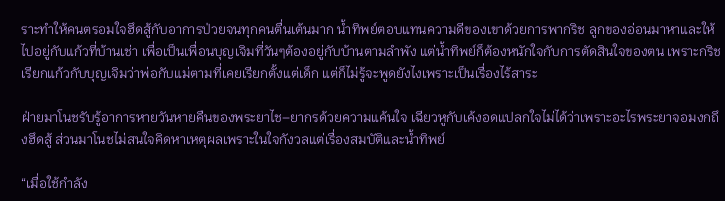ราะทำให้คนตรอมใจฮึดสู้กับอาการป่วยจนทุกคนตื่นเต้นมาก น้ำทิพย์ตอบแทนความดีของเขาด้วยการพากริช ลูกของอ่อนมาหาและให้ไปอยู่กับแก้วที่บ้านเช่า เพื่อเป็นเพื่อนบุญเจิมที่วันๆต้องอยู่กับบ้านตามลำพัง แต่น้ำทิพย์ก็ต้องหนักใจกับการตัดสินใจของตน เพราะกริชเรียกแก้วกับบุญเจิมว่าพ่อกับแม่ตามที่เคยเรียกตั้งแต่เด็ก แต่ก็ไม่รู้จะพูดยังไงเพราะเป็นเรื่องไร้สาระ

ฝ่ายมาโนชรับรู้อาการหายวันหายคืนของพระยาไช–ยากรด้วยความแค้นใจ เฉียวหูกับเค้งอดแปลกใจไม่ได้ว่าเพราะอะไรพระยาจอมงกถึงฮึดสู้ ส่วนมาโนชไม่สนใจคิดหาเหตุผลเพราะในใจกังวลแต่เรื่องสมบัติและน้ำทิพย์

“เมื่อใช้กำลัง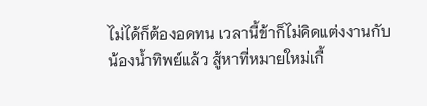ไม่ได้ก็ต้องอดทน เวลานี้ข้าก็ไม่คิดแต่งงานกับน้องน้ำทิพย์แล้ว สู้หาที่หมายใหม่เกื้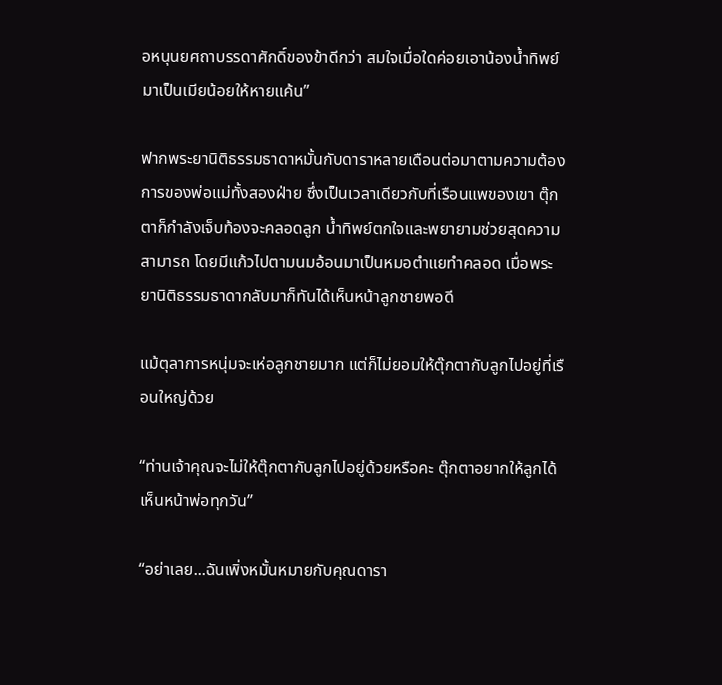อหนุนยศถาบรรดาศักดิ์ของข้าดีกว่า สมใจเมื่อใดค่อยเอาน้องน้ำทิพย์มาเป็นเมียน้อยให้หายแค้น”

ฟากพระยานิติธรรมธาดาหมั้นกับดาราหลายเดือนต่อมาตามความต้องการของพ่อแม่ทั้งสองฝ่าย ซึ่งเป็นเวลาเดียวกับที่เรือนแพของเขา ตุ๊กตาก็กำลังเจ็บท้องจะคลอดลูก น้ำทิพย์ตกใจและพยายามช่วยสุดความสามารถ โดยมีแก้วไปตามนมอ้อนมาเป็นหมอตำแยทำคลอด เมื่อพระยานิติธรรมธาดากลับมาก็ทันได้เห็นหน้าลูกชายพอดี

แม้ตุลาการหนุ่มจะเห่อลูกชายมาก แต่ก็ไม่ยอมให้ตุ๊กตากับลูกไปอยู่ที่เรือนใหญ่ด้วย

“ท่านเจ้าคุณจะไม่ให้ตุ๊กตากับลูกไปอยู่ด้วยหรือคะ ตุ๊กตาอยากให้ลูกได้เห็นหน้าพ่อทุกวัน”

“อย่าเลย...ฉันเพิ่งหมั้นหมายกับคุณดารา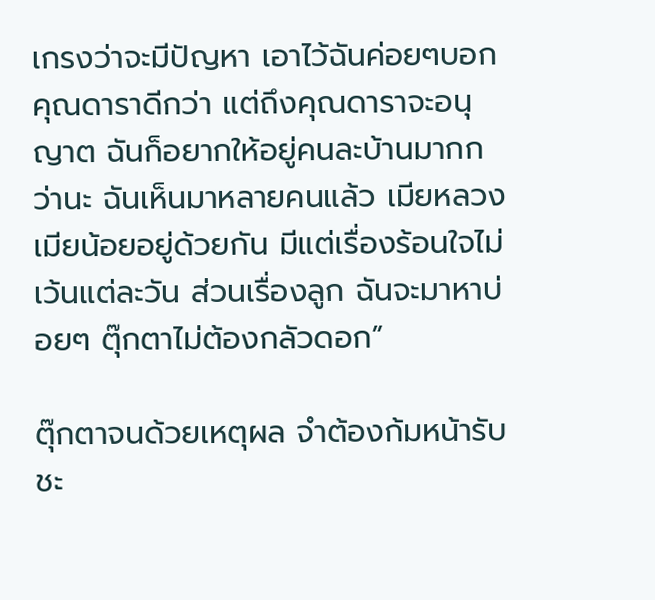เกรงว่าจะมีปัญหา เอาไว้ฉันค่อยๆบอกคุณดาราดีกว่า แต่ถึงคุณดาราจะอนุญาต ฉันก็อยากให้อยู่คนละบ้านมากกว่านะ ฉันเห็นมาหลายคนแล้ว เมียหลวงเมียน้อยอยู่ด้วยกัน มีแต่เรื่องร้อนใจไม่เว้นแต่ละวัน ส่วนเรื่องลูก ฉันจะมาหาบ่อยๆ ตุ๊กตาไม่ต้องกลัวดอก”

ตุ๊กตาจนด้วยเหตุผล จำต้องก้มหน้ารับชะ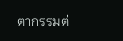ตากรรมต่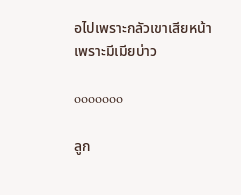อไปเพราะกลัวเขาเสียหน้าเพราะมีเมียบ่าว

ooooooo

ลูก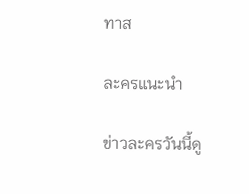ทาส

ละครแนะนำ

ข่าวละครวันนี้ดู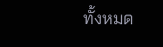ทั้งหมด